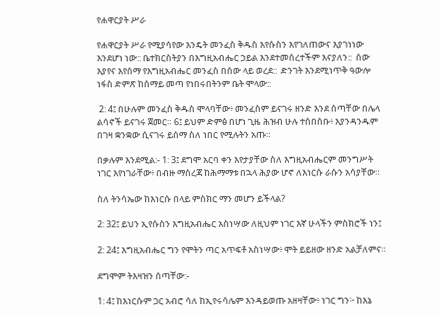የሐዋርያት ሥራ

የሐዋርያት ሥራ የሚያሳየው እንዴት መንፈስ ቅዱስ እየሱስን እየገለጠውና እያገነነው እንደሆነ ነው:: ቤተክርስትያን በእግዚአብሔር ኃይል እንደተመሰረተችም እናያለን::  ሰው እያየና እየሰማ የእግዚአብሔር መንፈስ በሰው ላይ ወረደ::  ድንገት እንደሚነጥቅ ዓውሎ ነፋስ ድምጽ ከሰማይ መጣ የነበሩበትንም ቤት ሞላው::

 2: 4፤ በሁሉም መንፈስ ቅዱስ ሞላባቸው፥ መንፈስም ይናገሩ ዘንድ እንደ ሰጣቸው በሌላ ልሳኖች ይናገሩ ጀመር። 6፤ ይህም ድምፅ በሆነ ጊዜ ሕዝብ ሁሉ ተሰበሰቡ፥ እያንዳንዱም በገዛ ቋንቋው ሲናገሩ ይሰማ ስለ ነበር የሚሉትን አጡ።

በቃሉም እንደሚል:- 1: 3፤ ደግሞ አርባ ቀን እየታያቸው ስለ እግዚአብሔርም መንግሥት ነገር እየነገራቸው፥ በብዙ ማስረጃ ከሕማማቱ በኋላ ሕያው ሆኖ ለእነርሱ ራሱን አሳያቸው።

ስለ ትንሳኤው ከእነርሱ በላይ ምስክር ማን መሆን ይችላል?

2: 32፤ ይህን ኢየሱስን እግዚአብሔር አስነሣው ለዚህም ነገር እኛ ሁላችን ምስክሮች ነን፤

2: 24፤ እግዚአብሔር ግን የሞትን ጣር አጥፍቶ አስነሣው፥ ሞት ይይዘው ዘንድ አልቻለምና።

ደግሞም ትእዛዝን ሰጣቸው:-

1: 4፤ ከእነርሱም ጋር አብሮ ሳለ ከኢየሩሳሌም እንዳይወጡ አዘዛቸው፥ ነገር ግን፦ ከእኔ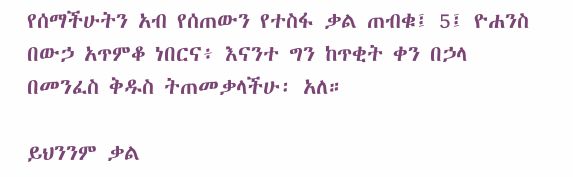የሰማችሁትን አብ የሰጠውን የተስፋ ቃል ጠብቁ፤ 5፤ ዮሐንስ በውኃ አጥምቆ ነበርና፥ እናንተ ግን ከጥቂት ቀን በኃላ በመንፈስ ቅዱስ ትጠመቃላችሁ፡ አለ።

ይህንንም ቃል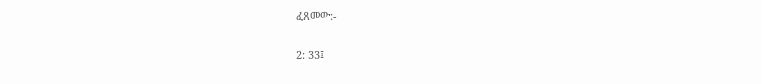ፈጸመው:-

2: 33፤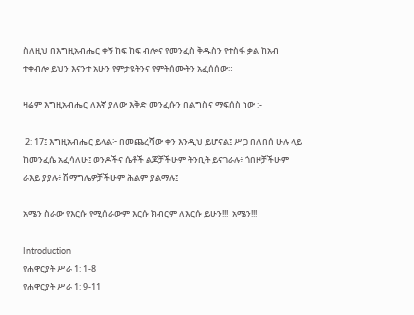ስለዚህ በእግዚአብሔር ቀኝ ከፍ ከፍ ብሎና የመንፈስ ቅዱስን የተስፋ ቃል ከአብ ተቀብሎ ይህን እናንተ አሁን የምታዩትንና የምትሰሙትን አፈሰሰው።

ዛሬም እግዚአብሔር ለእኛ ያለው እቅድ መንፈሱን በልግስና ማፍሰስ ነው :-

 2: 17፤ እግዚአብሔር ይላል፦ በመጨረሻው ቀን እንዲህ ይሆናል፤ ሥጋ በለበሰ ሁሉ ላይ ከመንፈሴ አፈሳለሁ፤ ወንዶችና ሴቶች ልጆቻችሁም ትንቢት ይናገራሉ፥ ጎበዞቻችሁም ራእይ ያያሉ፥ ሽማግሌዎቻችሁም ሕልም ያልማሉ፤

አሜን ስራው የእርሱ የሚሰራውም እርሱ ክብርም ለእርሱ ይሁን!!!  አሜን!!!

Introduction
የሐዋርያት ሥራ 1: 1-8
የሐዋርያት ሥራ 1: 9-11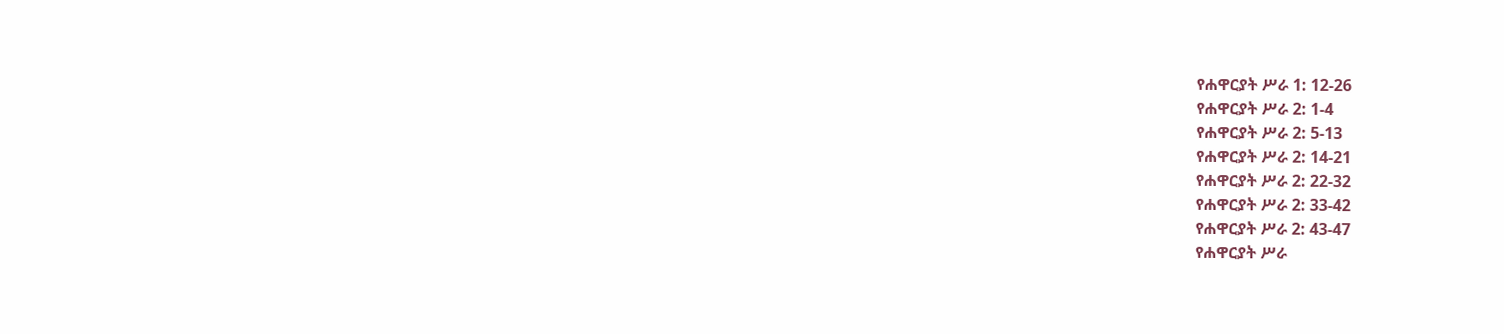የሐዋርያት ሥራ 1: 12-26
የሐዋርያት ሥራ 2: 1-4
የሐዋርያት ሥራ 2: 5-13
የሐዋርያት ሥራ 2: 14-21
የሐዋርያት ሥራ 2: 22-32
የሐዋርያት ሥራ 2: 33-42
የሐዋርያት ሥራ 2: 43-47
የሐዋርያት ሥራ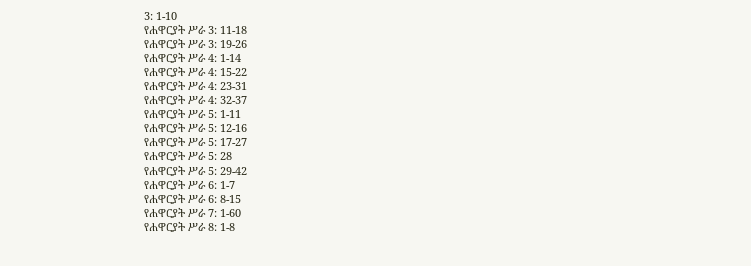3: 1-10
የሐዋርያት ሥራ 3: 11-18
የሐዋርያት ሥራ 3: 19-26
የሐዋርያት ሥራ 4: 1-14
የሐዋርያት ሥራ 4: 15-22
የሐዋርያት ሥራ 4: 23-31
የሐዋርያት ሥራ 4: 32-37
የሐዋርያት ሥራ 5: 1-11
የሐዋርያት ሥራ 5: 12-16
የሐዋርያት ሥራ 5: 17-27
የሐዋርያት ሥራ 5: 28
የሐዋርያት ሥራ 5: 29-42
የሐዋርያት ሥራ 6: 1-7
የሐዋርያት ሥራ 6: 8-15
የሐዋርያት ሥራ 7: 1-60
የሐዋርያት ሥራ 8: 1-8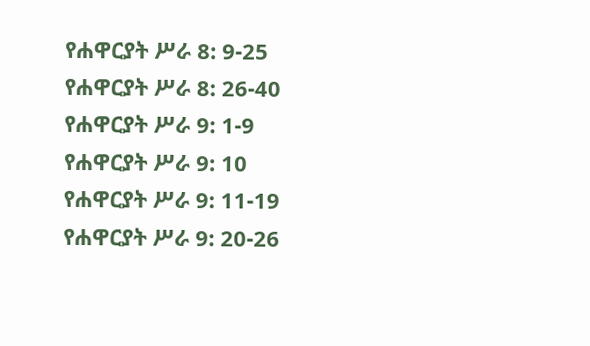የሐዋርያት ሥራ 8: 9-25
የሐዋርያት ሥራ 8: 26-40
የሐዋርያት ሥራ 9: 1-9
የሐዋርያት ሥራ 9: 10
የሐዋርያት ሥራ 9: 11-19
የሐዋርያት ሥራ 9: 20-26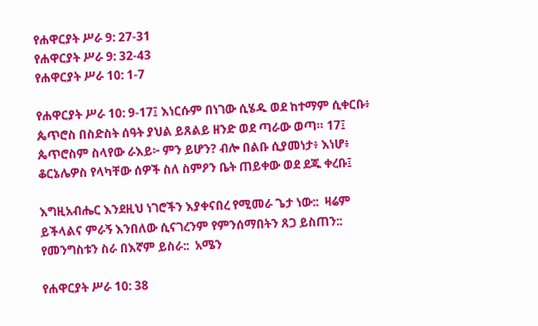የሐዋርያት ሥራ 9: 27-31
የሐዋርያት ሥራ 9: 32-43
የሐዋርያት ሥራ 10: 1-7

የሐዋርያት ሥራ 10: 9-17፤ እነርሱም በነገው ሲሄዱ ወደ ከተማም ሲቀርቡ፥ ጴጥሮስ በስድስት ሰዓት ያህል ይጸልይ ዘንድ ወደ ጣራው ወጣ። 17፤ ጴጥሮስም ስላየው ራእይ፦ ምን ይሆን? ብሎ በልቡ ሲያመነታ፥ እነሆ፥ ቆርኔሌዎስ የላካቸው ሰዎች ስለ ስምዖን ቤት ጠይቀው ወደ ደጁ ቀረቡ፤

እግዚአብሔር እንደዚህ ነገሮችን እያቀናበረ የሚመራ ጌታ ነው::  ዛሬም ይችላልና ምራኝ እንበለው ሲናገረንም የምንሰማበትን ጸጋ ይስጠን::  የመንግስቱን ስራ በእኛም ይስራ::  አሜን

የሐዋርያት ሥራ 10: 38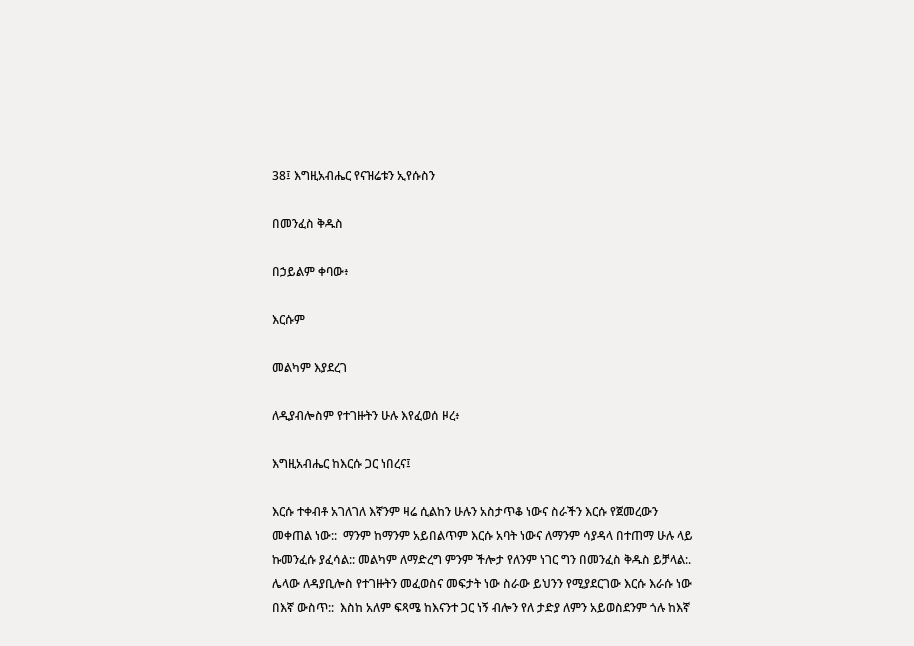38፤ እግዚአብሔር የናዝሬቱን ኢየሱስን

በመንፈስ ቅዱስ

በኃይልም ቀባው፥

እርሱም

መልካም እያደረገ

ለዲያብሎስም የተገዙትን ሁሉ እየፈወሰ ዞረ፥

እግዚአብሔር ከእርሱ ጋር ነበረና፤

እርሱ ተቀብቶ አገለገለ እኛንም ዛሬ ሲልከን ሁሉን አስታጥቆ ነውና ስራችን እርሱ የጀመረውን መቀጠል ነው::  ማንም ከማንም አይበልጥም እርሱ አባት ነውና ለማንም ሳያዳላ በተጠማ ሁሉ ላይ ኩመንፈሱ ያፈሳል:: መልካም ለማድረግ ምንም ችሎታ የለንም ነገር ግን በመንፈስ ቅዱስ ይቻላል:.  ሌላው ለዳያቢሎስ የተገዙትን መፈወስና መፍታት ነው ስራው ይህንን የሚያደርገው እርሱ እራሱ ነው በእኛ ውስጥ::  እስከ አለም ፍጻሜ ከእናንተ ጋር ነኝ ብሎን የለ ታድያ ለምን አይወስደንም ጎሉ ከእኛ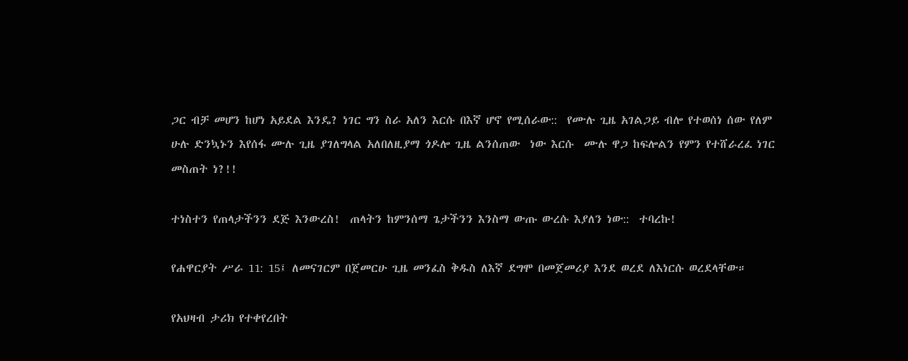ጋር ብቻ መሆን ከሆነ አይደል እንዴ? ነገር ግን ስራ አለን እርሱ በእኛ ሆኖ የሚሰራው::  የሙሉ ጊዜ አገልጋይ ብሎ የተወሰነ ሰው የለም ሁሉ ድንኳኑን እየሰፋ ሙሉ ጊዜ ያገለግላል አለበለዚያማ ጎዶሎ ጊዜ ልንሰጠው  ነው እርሱ  ሙሉ ዋጋ ከፍሎልን የምን የተሸራረፈ ነገር መስጠት ነ?!!

ተነስተን የጠላታችንን ደጅ እንውረስ!  ጠላትን ከምንሰማ ጌታችንን እንስማ ውጡ ውረሱ እያለን ነው::  ተባረኩ!

የሐዋርያት ሥራ 11: 15፤ ለመናገርም በጀመርሁ ጊዜ መንፈስ ቅዱስ ለእኛ ደግሞ በመጀመሪያ እንደ ወረደ ለእነርሱ ወረደላቸው።

የአህዛብ ታሪክ የተቀየረበት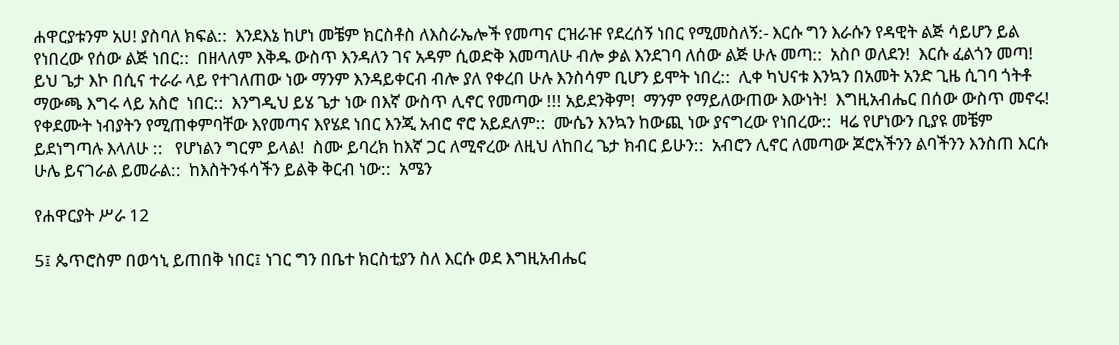ሐዋርያቱንም አሀ! ያስባለ ክፍል::  እንደእኔ ከሆነ መቼም ክርስቶስ ለእስራኤሎች የመጣና ርዝራዡ የደረሰኝ ነበር የሚመስለኝ:- እርሱ ግን እራሱን የዳዊት ልጅ ሳይሆን ይል የነበረው የሰው ልጅ ነበር::  በዘላለም እቅዱ ውስጥ እንዳለን ገና አዳም ሲወድቅ እመጣለሁ ብሎ ቃል እንደገባ ለሰው ልጅ ሁሉ መጣ::  አስቦ ወለደን!  እርሱ ፈልጎን መጣ!  ይህ ጌታ እኮ በሲና ተራራ ላይ የተገለጠው ነው ማንም እንዳይቀርብ ብሎ ያለ የቀረበ ሁሉ እንስሳም ቢሆን ይሞት ነበረ::  ሊቀ ካህናቱ እንኳን በአመት አንድ ጊዜ ሲገባ ጎትቶ ማውጫ እግሩ ላይ አስሮ  ነበር::  እንግዲህ ይሄ ጌታ ነው በእኛ ውስጥ ሊኖር የመጣው !!! አይደንቅም!  ማንም የማይለውጠው እውነት!  እግዚአብሔር በሰው ውስጥ መኖሩ!  የቀደሙት ነብያትን የሚጠቀምባቸው እየመጣና እየሄደ ነበር እንጂ አብሮ ኖሮ አይደለም::  ሙሴን እንኳን ከውጪ ነው ያናግረው የነበረው::  ዛሬ የሆነውን ቢያዩ መቼም ይደነግጣሉ እላለሁ ::   የሆነልን ግርም ይላል!  ስሙ ይባረክ ከእኛ ጋር ለሚኖረው ለዚህ ለከበረ ጌታ ክብር ይሁን::  አብሮን ሊኖር ለመጣው ጆሮአችንን ልባችንን እንስጠ እርሱ ሁሌ ይናገራል ይመራል::  ከእስትንፋሳችን ይልቅ ቅርብ ነው::  አሜን

የሐዋርያት ሥራ 12

5፤ ጴጥሮስም በወኅኒ ይጠበቅ ነበር፤ ነገር ግን በቤተ ክርስቲያን ስለ እርሱ ወደ እግዚአብሔር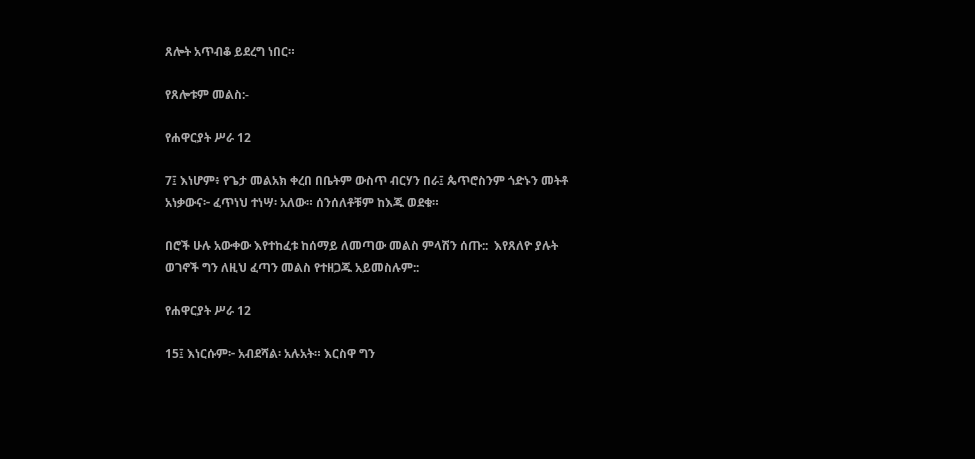ጸሎት አጥብቆ ይደረግ ነበር።

የጸሎቱም መልስ:-

የሐዋርያት ሥራ 12

7፤ እነሆም፥ የጌታ መልአክ ቀረበ በቤትም ውስጥ ብርሃን በራ፤ ጴጥሮስንም ጎድኑን መትቶ አነቃውና፦ ፈጥነህ ተነሣ፡ አለው። ሰንሰለቶቹም ከእጁ ወደቁ።

በሮች ሁሉ አውቀው እየተከፈቱ ከሰማይ ለመጣው መልስ ምላሽን ሰጡ::  እየጸለዮ ያሉት ወገኖች ግን ለዚህ ፈጣን መልስ የተዘጋጁ አይመስሉም::

የሐዋርያት ሥራ 12

15፤ እነርሱም፦ አብደሻል፡ አሉአት። እርስዋ ግን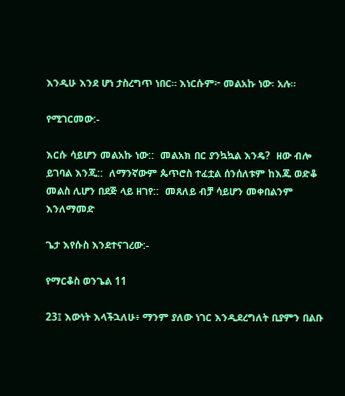እንዲሁ እንደ ሆነ ታስረግጥ ነበር። እነርሱም፦ መልአኩ ነው፡ አሉ።

የሚገርመው:-

እርሱ ሳይሆን መልአኩ ነው::  መልአክ በር ያንኳኳል እንዴ?  ዘው ብሎ  ይገባል እንጂ::  ለማንኛውም ጴጥሮስ ተፈቷል ሰንሰለቱም ከእጁ ወድቆ መልስ ሊሆን በደጅ ላይ ዘገየ::  መጸለይ ብቻ ሳይሆን መቀበልንም እንለማመድ

ጌታ እየሱስ እንደተናገረው:-

የማርቆስ ወንጌል 11

23፤ እውነት እላችኋለሁ፥ ማንም ያለው ነገር እንዲደረግለት ቢያምን በልቡ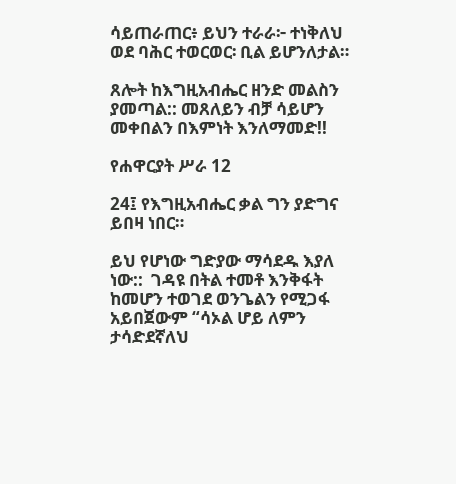ሳይጠራጠር፥ ይህን ተራራ፦ ተነቅለህ ወደ ባሕር ተወርወር፡ ቢል ይሆንለታል።

ጸሎት ከእግዚአብሔር ዘንድ መልስን ያመጣል:: መጸለይን ብቻ ሳይሆን መቀበልን በእምነት እንለማመድ!!

የሐዋርያት ሥራ 12

24፤ የእግዚአብሔር ቃል ግን ያድግና ይበዛ ነበር።

ይህ የሆነው ግድያው ማሳደዱ እያለ ነው::  ገዳዩ በትል ተመቶ እንቅፋት ከመሆን ተወገደ ወንጌልን የሚጋፋ አይበጀውም “ሳኦል ሆይ ለምን ታሳድደኛለህ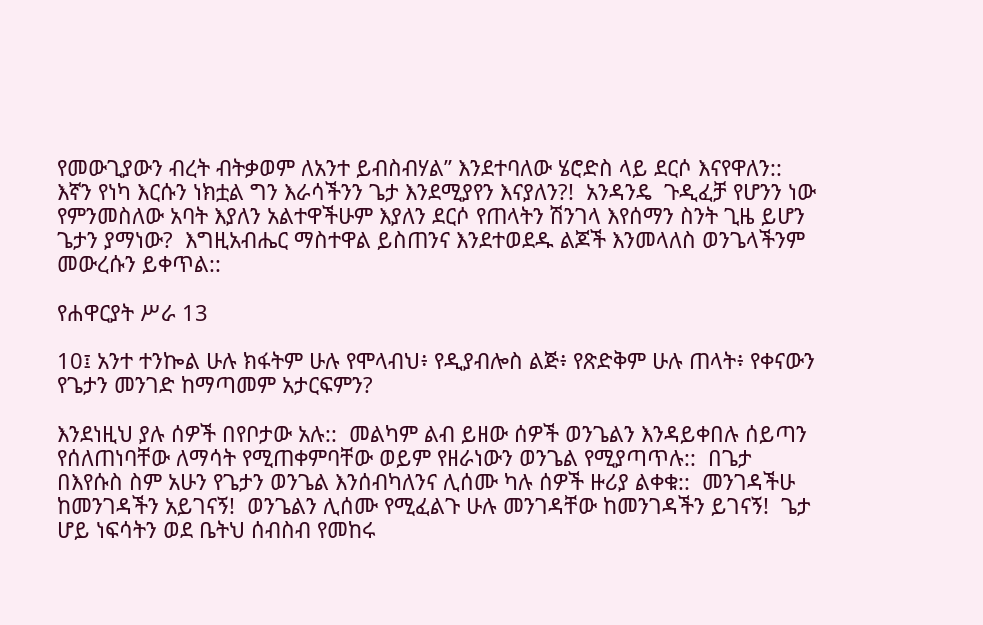የመውጊያውን ብረት ብትቃወም ለአንተ ይብስብሃል” እንደተባለው ሄሮድስ ላይ ደርሶ እናየዋለን::  እኛን የነካ እርሱን ነክቷል ግን እራሳችንን ጌታ እንደሚያየን እናያለን?!  አንዳንዴ  ጉዲፈቻ የሆንን ነው  የምንመስለው አባት እያለን አልተዋችሁም እያለን ደርሶ የጠላትን ሽንገላ እየሰማን ስንት ጊዜ ይሆን ጌታን ያማነው?  እግዚአብሔር ማስተዋል ይስጠንና እንደተወደዱ ልጆች እንመላለስ ወንጌላችንም መውረሱን ይቀጥል::

የሐዋርያት ሥራ 13

10፤ አንተ ተንኰል ሁሉ ክፋትም ሁሉ የሞላብህ፥ የዲያብሎስ ልጅ፥ የጽድቅም ሁሉ ጠላት፥ የቀናውን የጌታን መንገድ ከማጣመም አታርፍምን?

እንደነዚህ ያሉ ሰዎች በየቦታው አሉ::  መልካም ልብ ይዘው ሰዎች ወንጌልን እንዳይቀበሉ ሰይጣን የሰለጠነባቸው ለማሳት የሚጠቀምባቸው ወይም የዘራነውን ወንጌል የሚያጣጥሉ::  በጌታ በእየሱስ ስም አሁን የጌታን ወንጌል እንሰብካለንና ሊሰሙ ካሉ ሰዎች ዙሪያ ልቀቁ::  መንገዳችሁ ከመንገዳችን አይገናኝ!  ወንጌልን ሊሰሙ የሚፈልጉ ሁሉ መንገዳቸው ከመንገዳችን ይገናኝ!  ጌታ ሆይ ነፍሳትን ወደ ቤትህ ሰብስብ የመከሩ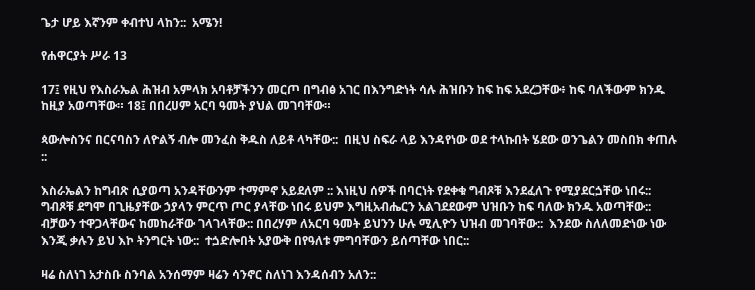ጌታ ሆይ እኛንም ቀብተህ ላከን::  አሜን!

የሐዋርያት ሥራ 13

17፤ የዚህ የእስራኤል ሕዝብ አምላክ አባቶቻችንን መርጦ በግብፅ አገር በእንግድነት ሳሉ ሕዝቡን ከፍ ከፍ አደረጋቸው፥ ከፍ ባለችውም ክንዱ ከዚያ አወጣቸው። 18፤ በበረሀም አርባ ዓመት ያህል መገባቸው።

ጳውሎስንና በርናባስን ለዮልኝ ብሎ መንፈስ ቅዱስ ለይቶ ላካቸው::  በዚህ ስፍራ ላይ እንዳየነው ወደ ተላኩበት ሄደው ወንጌልን መስበክ ቀጠሉ ::

እስራኤልን ከግብጽ ሲያወጣ አንዳቸውንም ተማምኖ አይደለም :: እነዚህ ሰዎች በባርነት የደቀቁ ግብጾቹ እንደፈለጉ የሚያደርጏቸው ነበሩ::  ግብጾቹ ደግሞ በጊዜያቸው ኃያላን ምርጥ ጦር ያላቸው ነበሩ ይህም እግዚአብሔርን አልገደደውም ህዝቡን ከፍ ባለው ክንዱ አወጣቸው::  ብቻውን ተዋጋላቸውና ከመከራቸው ገላገላቸው:: በበረሃም ለአርባ ዓመት ይህንን ሁሉ ሚሊዮን ህዝብ መገባቸው::  እንደው ስለለመድነው ነው እንጂ ቃሉን ይህ እኮ ትንግርት ነው::  ተጏድሎበት አያውቅ በየዓለቱ ምግባቸውን ይሰጣቸው ነበር::

ዛሬ ስለነገ አታስቡ ስንባል አንሰማም ዛሬን ሳንኖር ስለነገ እንዳሰብን አለን::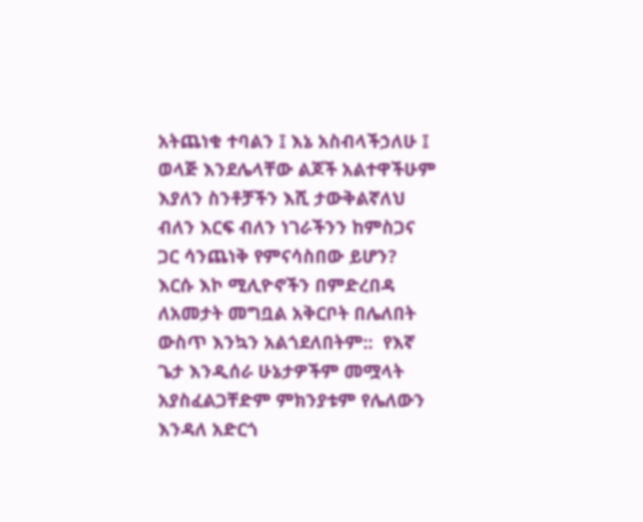አትጨነቁ ተባልን ፤ እኔ አስብላችኃለሁ ፤  ወላጅ እንደሌላቸው ልጆች አልተዋችሁም እያለን ስንቶቻችን እሺ ታውቅልኛለህ ብለን እርፍ ብለን ነገራችንን ከምስጋና ጋር ሳንጨነቅ የምናሳስበው ይሆን?  እርሱ እኮ ሚሊዮኖችን በምድረበዳ ለአመታት መግቧል አቅርቦት በሌለበት ውስጥ እንኳን አልጎደለበትም::  የእኛ ጌታ እንዲሰራ ሁኔታዎችም መሟላት አያስፈልጋቸድም ምክንያቱም የሌለውን እንዳለ አድርጎ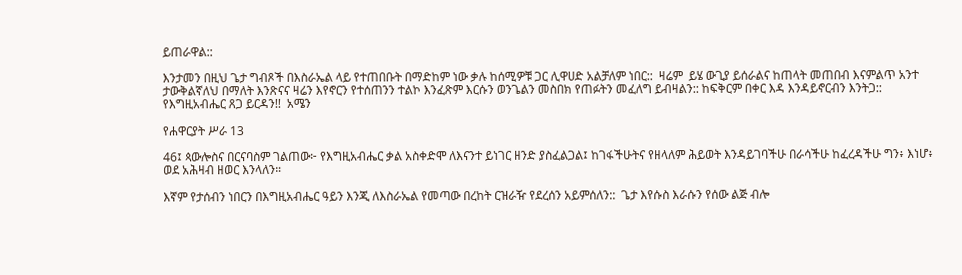ይጠራዋል::

እንታመን በዚህ ጌታ ግብጾች በእስራኤል ላይ የተጠበቡት በማድከም ነው ቃሉ ከሰሚዎቹ ጋር ሊዋሀድ አልቻለም ነበር::  ዛሬም  ይሄ ውጊያ ይሰራልና ከጠላት መጠበብ እናምልጥ አንተ ታውቅልኛለህ በማለት እንጽናና ዛሬን እየኖርን የተሰጠንን ተልኮ እንፈጽም እርሱን ወንጌልን መስበክ የጠፉትን መፈለግ ይብዛልን:: ከፍቅርም በቀር እዳ እንዳይኖርብን እንትጋ::  የእግዚአብሔር ጸጋ ይርዳን!!  አሜን

የሐዋርያት ሥራ 13

46፤ ጳውሎስና በርናባስም ገልጠው፦ የእግዚአብሔር ቃል አስቀድሞ ለእናንተ ይነገር ዘንድ ያስፈልጋል፤ ከገፋችሁትና የዘላለም ሕይወት እንዳይገባችሁ በራሳችሁ ከፈረዳችሁ ግን፥ እነሆ፥ ወደ አሕዛብ ዘወር እንላለን።

እኛም የታሰብን ነበርን በእግዚአብሔር ዓይን እንጂ ለእስራኤል የመጣው በረከት ርዝራዥ የደረሰን አይምሰለን::  ጌታ እየሱስ እራሱን የሰው ልጅ ብሎ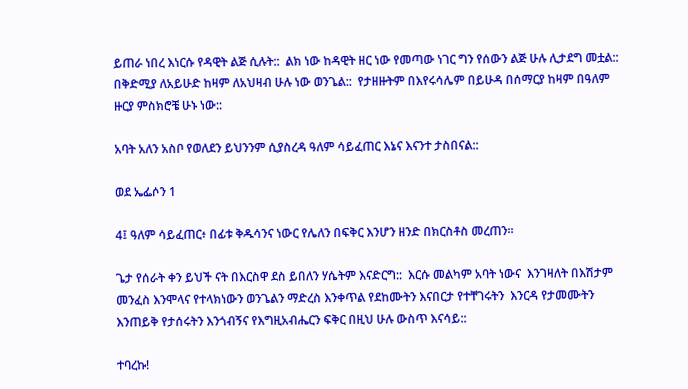ይጠራ ነበረ እነርሱ የዳዊት ልጅ ሲሉት::  ልክ ነው ከዳዊት ዘር ነው የመጣው ነገር ግን የሰውን ልጅ ሁሉ ሊታደግ መቷል::  በቅድሚያ ለአይሁድ ከዛም ለአህዛብ ሁሉ ነው ወንጌል::  የታዘዙትም በእየሩሳሌም በይሁዳ በሰማርያ ከዛም በዓለም ዙርያ ምስክሮቼ ሁኑ ነው::

አባት አለን አስቦ የወለደን ይህንንም ሲያስረዳ ዓለም ሳይፈጠር እኔና እናንተ ታስበናል::

ወደ ኤፌሶን 1

4፤ ዓለም ሳይፈጠር፥ በፊቱ ቅዱሳንና ነውር የሌለን በፍቅር እንሆን ዘንድ በክርስቶስ መረጠን።

ጌታ የሰራት ቀን ይህች ናት በእርስዋ ደስ ይበለን ሃሴትም እናድርግ::  እርሱ መልካም አባት ነውና  እንገዛለት በእሽታም መንፈስ እንሞላና የተላክነውን ወንጌልን ማድረስ እንቀጥል የደከሙትን እናበርታ የተቸገሩትን  እንርዳ የታመሙትን እንጠይቅ የታሰሩትን እንጎብኝና የእግዚአብሔርን ፍቅር በዚህ ሁሉ ውስጥ እናሳይ::

ተባረኩ!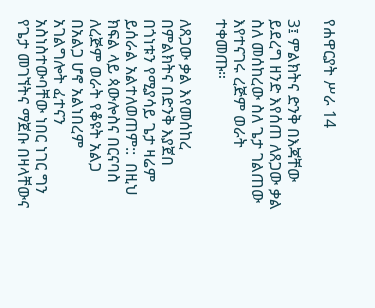የሐዋርያት ሥራ 14

3፤ ምልክትና ድንቅ በእጃቸው ይደረግ ዘንድ እየሰጠ ለጸጋው ቃል ስለ መሰከረው ስለ ጌታ ገልጠው እየተናገሩ ረጅም ወራት ተቀመጡ።

ለጸጋው ቃል እየመሰከረ በምልክትና በድንቅ እያጀበ በጎነቱን የሚያሳይ ጌታ ዛሬም ይሰራል አልተለወጠም::  በዚህ ክፍል ላይ ጳውሎስና በርናባስ ለረጅም ወራት የቆዩት አልጋ በአልጋ ሆኖ አልነበረም አገልግሎት ፈተናን አስነስተውባቸው ነበር ነገር ግን የጌታ መገኘትና ማጀቡ በዛላቸውና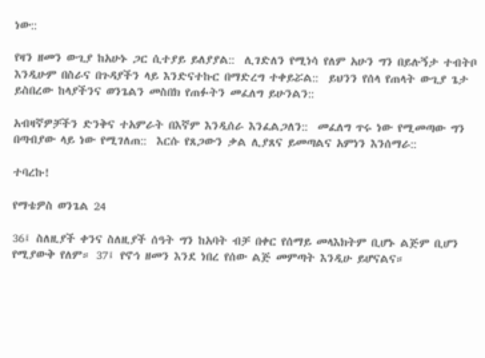ነው::

የዛን ዘመን ውጊያ ከአሁኑ ጋር ሲተያይ ይለያያል::  ሊገድለን የሚነሳ የለም አሁን ግን በይሉኝታ ተብትቦ እንዲሁም በስራና በጉዳያችን ላይ እንድናተኩር በማድረግ ተቀይሯል::  ይህንን የሰላ የጠላት ውጊያ ጌታ ይስበረው ከላያችንና ወንጌልን መስበክ የጠፉትን መፈለግ ይሁንልን::

አብዛኛዎቻችን ድንቅና ተአምራት በእኛም እንዲሰራ እንፈልጋለን::  መፈለግ ጥሩ ነው የሚመጣው ግን በጣብያው ላይ ነው የሚገለጠ::  እርሱ የጸጋውን ቃል ሊያጸና ይመጣልና አምነን እንሰማራ::

ተባረኩ!

የማቴዎስ ወንጌል 24

36፤ ስለዚያች ቀንና ስለዚያች ሰዓት ግን ከአባት ብቻ በቀር የሰማይ መላእክትም ቢሆኑ ልጅም ቢሆን የሚያውቅ የለም። 37፤ የኖኅ ዘመን እንደ ነበረ የሰው ልጅ መምጣት እንዲሁ ይሆናልና።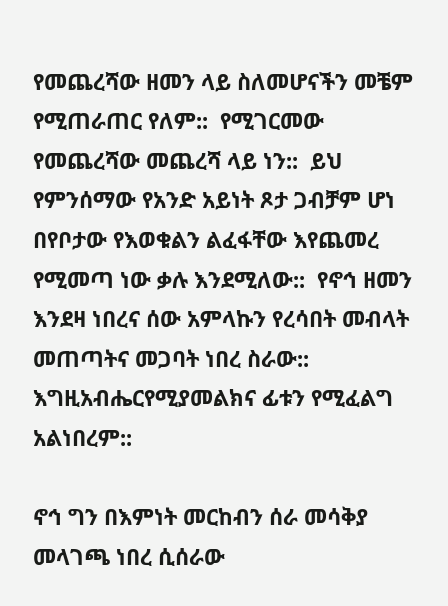የመጨረሻው ዘመን ላይ ስለመሆናችን መቼም የሚጠራጠር የለም::  የሚገርመው የመጨረሻው መጨረሻ ላይ ነን::  ይህ የምንሰማው የአንድ አይነት ጾታ ጋብቻም ሆነ በየቦታው የእወቁልን ልፈፋቸው እየጨመረ የሚመጣ ነው ቃሉ እንደሚለው::  የኖኅ ዘመን እንደዛ ነበረና ሰው አምላኩን የረሳበት መብላት መጠጣትና መጋባት ነበረ ስራው::  እግዚአብሔርየሚያመልክና ፊቱን የሚፈልግ አልነበረም::

ኖኅ ግን በእምነት መርከብን ሰራ መሳቅያ መላገጫ ነበረ ሲሰራው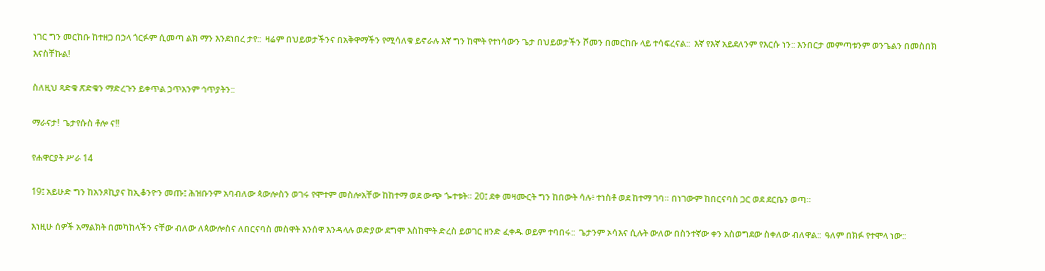ነገር ግን መርከቡ ከተዘጋ በኃላ ጎርፉም ሲመጣ ልክ ማን እንደነበረ ታየ::  ዛሬም በህይወታችንና በአቅዋማችን የሚሳለቁ ይኖራሉ እኛ ግን ከሞት የተነሳውን ጌታ በህይወታችን ሾመን በመርከቡ ላይ ተሳፍረናል::  እኛ የእኛ አይደለንም የእርሱ ነን:: እንበርታ መምጣቱንም ወንጌልን በመስበክ እናስቸኩል!

ስለዚህ ጻድቁ ጽድቁን ማድረጉን ይቀጥል ኃጥአንም ኅጥያትን::

ማራናታ!  ጌታየሱስ ቶሎ ና!!

የሐዋርያት ሥራ 14

19፤ አይሁድ ግን ከአንጾኪያና ከኢቆንዮን መጡ፤ ሕዝቡንም አባብለው ጳውሎስን ወገሩ የሞተም መስሎአቸው ከከተማ ወደ ውጭ ጐተቱት። 20፤ ደቀ መዛሙርት ግን ከበውት ሳሉ፥ ተነስቶ ወደ ከተማ ገባ። በነገውም ከበርናባስ ጋር ወደ ደርቤን ወጣ።

እነዚሁ ሰዎች አማልክት በመካከላችን ናቸው ብለው ለጳውሎስና ለበርናባስ መስዋት እንሰዋ እንዳላሉ ወድያው ደግሞ እስከሞት ድረስ ይወገር ዘንድ ፈቀዱ ወይም ተባበሩ::  ጌታንም ኦሳእና ሲሉት ውለው በስንተኛው ቀን አስወግደው ስቀለው ብለዋል::  ዓለም በክፉ የተሞላ ነው::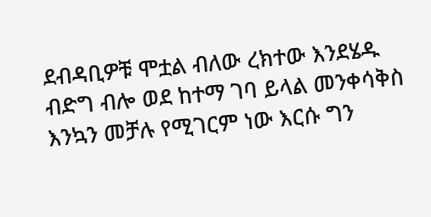ደብዳቢዎቹ ሞቷል ብለው ረክተው እንደሄዱ ብድግ ብሎ ወደ ከተማ ገባ ይላል መንቀሳቅስ እንኳን መቻሉ የሚገርም ነው እርሱ ግን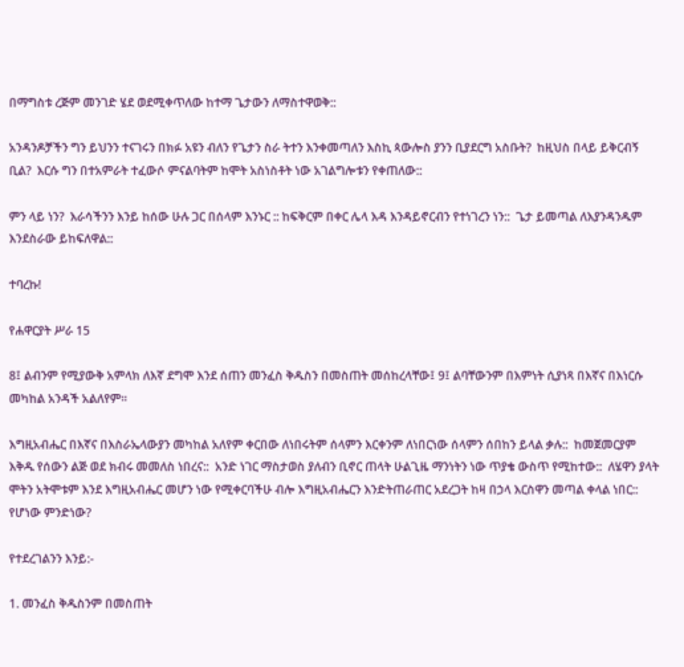በማግስቱ ረጅም መንገድ ሄደ ወደሚቀጥለው ከተማ ጌታውን ለማስተዋወቅ::

አንዳንዶቻችን ግን ይህንን ተናገሩን በክፉ አዩን ብለን የጌታን ስራ ትተን እንቀመጣለን እስኪ ጳውሎስ ያንን ቢያደርግ አስቡት?  ከዚህስ በላይ ይቅርብኝ ቢል?  እርሱ ግን በተአምራት ተፈውሶ ምናልባትም ከሞት አስነስቶት ነው አገልግሎቱን የቀጠለው::

ምን ላይ ነን?  እራሳችንን እንይ ከሰው ሁሉ ጋር በሰላም እንኑር :: ከፍቅርም በቀር ሌላ እዳ እንዳይኖርብን የተነገረን ነን::  ጌታ ይመጣል ለእያንዳንዱም እንደስራው ይከፍለዋል::

ተባረኩ!

የሐዋርያት ሥራ 15

8፤ ልብንም የሚያውቅ አምላክ ለእኛ ደግሞ እንደ ሰጠን መንፈስ ቅዱስን በመስጠት መሰከረላቸው፤ 9፤ ልባቸውንም በእምነት ሲያነጻ በእኛና በእነርሱ መካከል አንዳች አልለየም።

እግዚአብሔር በእኛና በእስራኤላውያን መካከል አለየም ቀርበው ለነበሩትም ሰላምን እርቀንም ለነበርነው ሰላምን ሰበከን ይላል ቃሉ::  ከመጀመርያም እቅዱ የሰውን ልጅ ወደ ክብሩ መመለስ ነበረና::  አንድ ነገር ማስታወስ ያለብን ቢኖር ጠላት ሁልጊዜ ማንነትን ነው ጥያቄ ውስጥ የሚከተው::  ለሄዋን ያላት ሞትን አትሞቱም እንደ እግዚአብሔር መሆን ነው የሚቀርባችሁ ብሎ እግዚአብሔርን እንድትጠራጠር አደረጋት ከዛ በኃላ እርስዋን መጣል ቀላል ነበር::  የሆነው ምንድነው?

የተደረገልንን እንይ:-

1. መንፈስ ቅዱስንም በመስጠት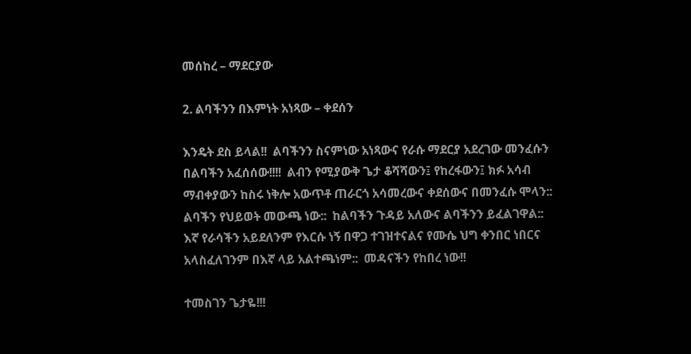መሰከረ – ማደርያው

2. ልባችንን በእምነት አነጻው – ቀደሰን

እንዴት ደስ ይላል!!  ልባችንን ስናምነው አነጻውና የራሱ ማደርያ አደረገው መንፈሱን በልባችን አፈሰሰው!!!!  ልብን የሚያውቅ ጌታ ቆሻሻውን፤ የከረፋውን፤ ክፉ አሳብ ማብቀያውን ከስሩ ነቅሎ አውጥቶ ጠራርጎ አሳመረውና ቀደሰውና በመንፈሱ ሞላን::  ልባችን የህይወት መውጫ ነው::  ከልባችን ጉዳይ አለውና ልባችንን ይፈልገዋል::  እኛ የራሳችን አይደለንም የእርሱ ነኝ በዋጋ ተገዝተናልና የሙሴ ህግ ቀንበር ነበርና አላስፈለገንም በእኛ ላይ አልተጫነም::  መዳናችን የከበረ ነው!!

ተመስገን ጌታዬ!!!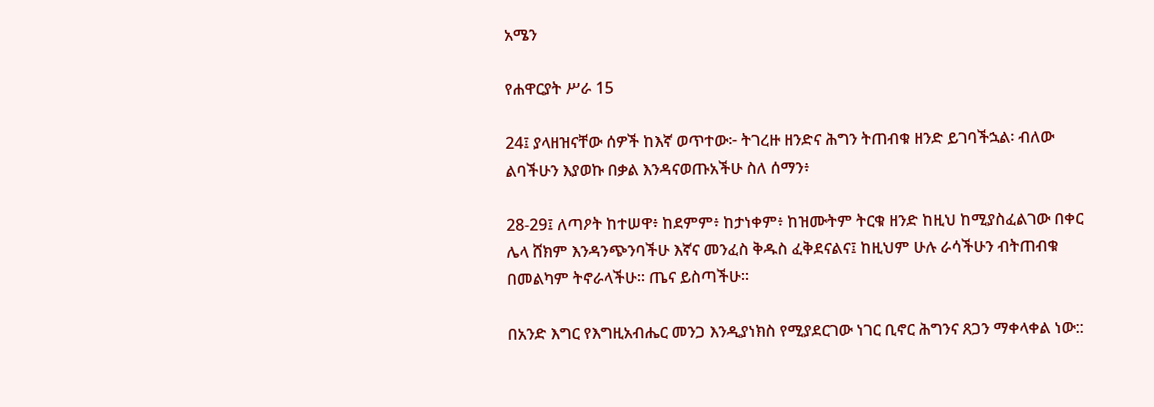አሜን

የሐዋርያት ሥራ 15

24፤ ያላዘዝናቸው ሰዎች ከእኛ ወጥተው፦ ትገረዙ ዘንድና ሕግን ትጠብቁ ዘንድ ይገባችኋል፡ ብለው ልባችሁን እያወኩ በቃል እንዳናወጡአችሁ ስለ ሰማን፥

28-29፤ ለጣዖት ከተሠዋ፥ ከደምም፥ ከታነቀም፥ ከዝሙትም ትርቁ ዘንድ ከዚህ ከሚያስፈልገው በቀር ሌላ ሸክም እንዳንጭንባችሁ እኛና መንፈስ ቅዱስ ፈቅደናልና፤ ከዚህም ሁሉ ራሳችሁን ብትጠብቁ በመልካም ትኖራላችሁ። ጤና ይስጣችሁ።

በአንድ እግር የእግዚአብሔር መንጋ እንዲያነክስ የሚያደርገው ነገር ቢኖር ሕግንና ጸጋን ማቀላቀል ነው::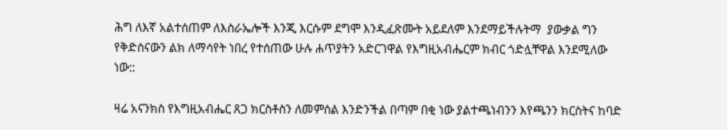ሕግ ለእኛ አልተሰጠም ለእስራኤሎች እንጂ እርሱም ደግሞ እንዲፈጽሙት አይደለም እንደማይችሉትማ  ያውቃል ግን የቅድስናውን ልክ ለማሳየት ነበረ የተሰጠው ሁሉ ሐጥያትን አድርገዋል የእግዚአብሔርም ክብር ጎድሏቸዋል እንደሚለው ነው::

ዛሬ አናንክስ የእግዚአብሔር ጸጋ ክርስቶስን ለመምሰል እንድንችል በጣም በቂ ነው ያልተጫነብንን እየጫንን ክርስትና ከባድ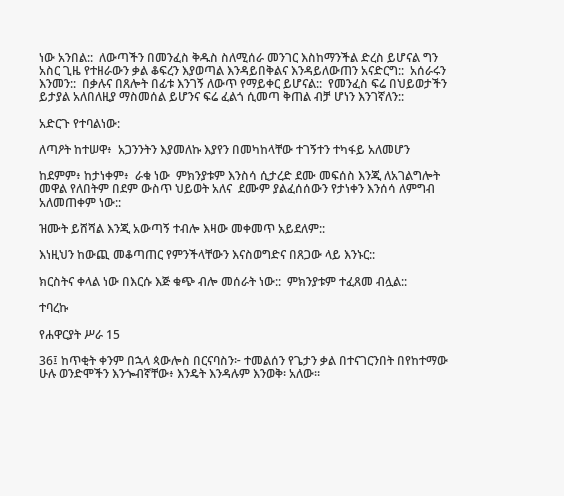ነው አንበል::  ለውጣችን በመንፈስ ቅዱስ ስለሚሰራ መንገር እስከማንችል ድረስ ይሆናል ግን አስር ጊዜ የተዘራውን ቃል ቆፍረን እያወጣል እንዳይበቅልና እንዳይለውጠን አናድርግ::  አሰራሩን እንመን::  በቃሉና በጸሎት በፊቱ እንገኝ ለውጥ የማይቀር ይሆናል::  የመንፈስ ፍሬ በህይወታችን ይታያል አለበለዚያ ማስመሰል ይሆንና ፍሬ ፈልጎ ሲመጣ ቅጠል ብቻ ሆነን እንገኛለን::

አድርጉ የተባልነው:

ለጣዖት ከተሠዋ፥  አጋንንትን እያመለኩ እያየን በመካከላቸው ተገኝተን ተካፋይ አለመሆን

ከደምም፥ ከታነቀም፥  ራቁ ነው  ምክንያቱም እንስሳ ሲታረድ ደሙ መፍሰስ እንጂ ለአገልግሎት መዋል የለበትም በደም ውስጥ ህይወት አለና  ደሙም ያልፈሰሰውን የታነቀን እንሰሳ ለምግብ አለመጠቀም ነው::

ዝሙት ይሸሻል እንጂ አውጣኝ ተብሎ እዛው መቀመጥ አይደለም::

እነዚህን ከውጪ መቆጣጠር የምንችላቸውን እናስወግድና በጸጋው ላይ እንኑር::

ክርስትና ቀላል ነው በእርሱ እጅ ቁጭ ብሎ መሰራት ነው::  ምክንያቱም ተፈጸመ ብሏል::

ተባረኩ

የሐዋርያት ሥራ 15

36፤ ከጥቂት ቀንም በኋላ ጳውሎስ በርናባስን፦ ተመልሰን የጌታን ቃል በተናገርንበት በየከተማው ሁሉ ወንድሞችን እንጐብኛቸው፥ እንዴት እንዳሉም እንወቅ፡ አለው።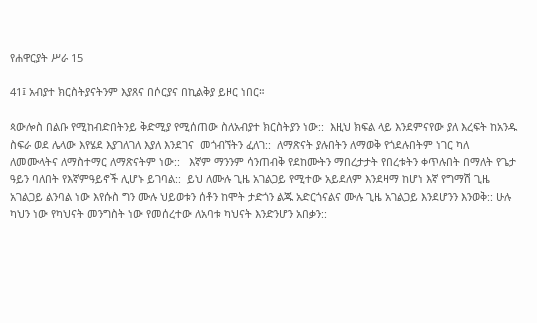የሐዋርያት ሥራ 15

41፤ አብያተ ክርስትያናትንም እያጸና በሶርያና በኪልቅያ ይዞር ነበር።

ጳውሎስ በልቡ የሚከብድበትንይ ቅድሚያ የሚሰጠው ስለአብያተ ክርስትያን ነው::  እዚህ ክፍል ላይ እንደምናየው ያለ እረፍት ከአንዱ ስፍራ ወደ ሌላው እየሄደ እያገለገለ እያለ እንደገና  መጎብኘትን ፈለገ::  ለማጽናት ያሉበትን ለማወቅ የጎደሉበትም ነገር ካለ  ለመሙላትና ለማስተማር ለማጽናትም ነው::   እኛም ማንንም ሳንጠብቅ የደከሙትን ማበረታታት የበረቱትን ቀጥሉበት በማለት የጌታ ዓይን ባለበት የእኛምዓይኖች ሊሆኑ ይገባል::  ይህ ለሙሉ ጊዜ አገልጋይ የሚተው አይደለም እንደዛማ ከሆነ እኛ የግማሽ ጊዜ አገልጋይ ልንባል ነው እየሱስ ግን ሙሉ ህይወቱን ሰቶን ከሞት ታድጎን ልጁ አድርጎናልና ሙሉ ጊዜ አገልጋይ እንደሆንን እንወቅ:: ሁሉ ካህን ነው የካህናት መንግስት ነው የመሰረተው ለአባቱ ካህናት እንድንሆን አበቃን::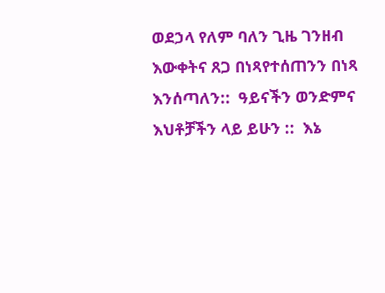ወደኃላ የለም ባለን ጊዜ ገንዘብ እውቀትና ጸጋ በነጻየተሰጠንን በነጻ እንሰጣለን::  ዓይናችን ወንድምና እህቶቻችን ላይ ይሁን ::  እኔ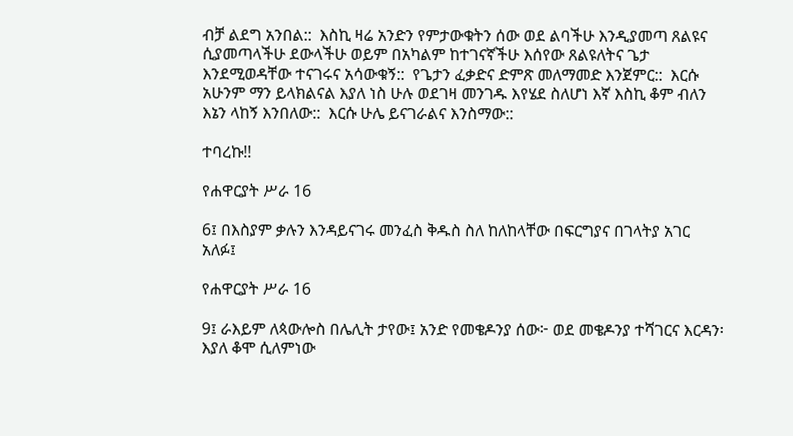ብቻ ልደግ አንበል::  እስኪ ዛሬ አንድን የምታውቁትን ሰው ወደ ልባችሁ እንዲያመጣ ጸልዩና ሲያመጣላችሁ ደውላችሁ ወይም በአካልም ከተገናኛችሁ እሰየው ጸልዩለትና ጌታ እንደሚወዳቸው ተናገሩና አሳውቁኝ::  የጌታን ፈቃድና ድምጽ መለማመድ እንጀምር::  እርሱ አሁንም ማን ይላክልናል እያለ ነስ ሁሉ ወደገዛ መንገዱ እየሄደ ስለሆነ እኛ እስኪ ቆም ብለን እኔን ላከኝ እንበለው::  እርሱ ሁሌ ይናገራልና እንስማው::

ተባረኩ!!

የሐዋርያት ሥራ 16

6፤ በእስያም ቃሉን እንዳይናገሩ መንፈስ ቅዱስ ስለ ከለከላቸው በፍርግያና በገላትያ አገር አለፉ፤

የሐዋርያት ሥራ 16

9፤ ራእይም ለጳውሎስ በሌሊት ታየው፤ አንድ የመቄዶንያ ሰው፦ ወደ መቄዶንያ ተሻገርና እርዳን፡ እያለ ቆሞ ሲለምነው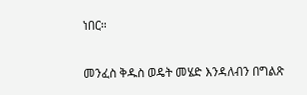ነበር።

መንፈስ ቅዱስ ወዴት መሄድ እንዳለብን በግልጽ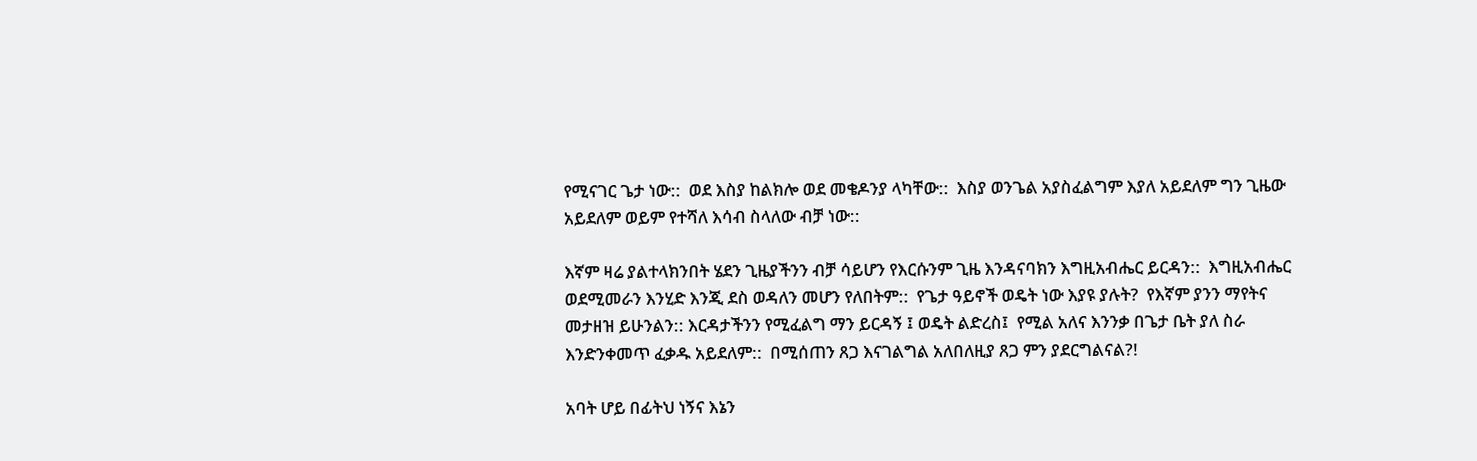የሚናገር ጌታ ነው::  ወደ እስያ ከልክሎ ወደ መቄዶንያ ላካቸው::  እስያ ወንጌል አያስፈልግም እያለ አይደለም ግን ጊዜው አይደለም ወይም የተሻለ እሳብ ስላለው ብቻ ነው::

እኛም ዛሬ ያልተላክንበት ሄደን ጊዜያችንን ብቻ ሳይሆን የእርሱንም ጊዜ እንዳናባክን እግዚአብሔር ይርዳን::  እግዚአብሔር ወደሚመራን እንሂድ እንጂ ደስ ወዳለን መሆን የለበትም::  የጌታ ዓይኖች ወዴት ነው እያዩ ያሉት?  የእኛም ያንን ማየትና መታዘዝ ይሁንልን:: እርዳታችንን የሚፈልግ ማን ይርዳኝ ፤ ወዴት ልድረስ፤  የሚል አለና እንንቃ በጌታ ቤት ያለ ስራ እንድንቀመጥ ፈቃዱ አይደለም::  በሚሰጠን ጸጋ እናገልግል አለበለዚያ ጸጋ ምን ያደርግልናል?!

አባት ሆይ በፊትህ ነኝና እኔን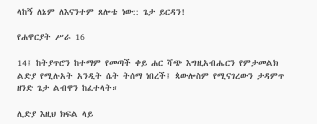ላከኝ ለኔም ለእናንተም ጸሎቴ ነው:: ጌታ ይርዳን!

የሐዋርያት ሥራ 16

14፤ ከትያጥሮን ከተማም የመጣች ቀይ ሐር ሻጭ እግዚአብሔርን የምታመልክ ልድያ የሚሉአት አንዲት ሴት ትሰማ ነበረች፤ ጳውሎስም የሚናገረውን ታዳምጥ ዘንድ ጌታ ልብዋን ከፈተላት።

ሊድያ እዚህ ክፍል ላይ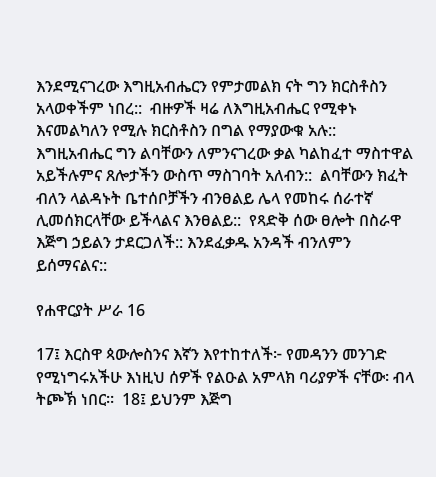እንደሚናገረው እግዚአብሔርን የምታመልክ ናት ግን ክርስቶስን አላወቀችም ነበረ::  ብዙዎች ዛሬ ለእግዚአብሔር የሚቀኑ እናመልካለን የሚሉ ክርስቶስን በግል የማያውቁ አሉ::  እግዚአብሔር ግን ልባቸውን ለምንናገረው ቃል ካልከፈተ ማስተዋል አይችሉምና ጸሎታችን ውስጥ ማስገባት አለብን::  ልባቸውን ክፈት ብለን ላልዳኑት ቤተሰቦቻችን ብንፀልይ ሌላ የመከሩ ሰራተኛ ሊመሰክርላቸው ይችላልና እንፀልይ::  የጻድቅ ሰው ፀሎት በስራዋ እጅግ ኃይልን ታደርጋለች:: እንደፈቃዱ አንዳች ብንለምን ይሰማናልና::

የሐዋርያት ሥራ 16

17፤ እርስዋ ጳውሎስንና እኛን እየተከተለች፦ የመዳንን መንገድ የሚነግሩአችሁ እነዚህ ሰዎች የልዑል አምላክ ባሪያዎች ናቸው፡ ብላ ትጮኽ ነበር።  18፤ ይህንም እጅግ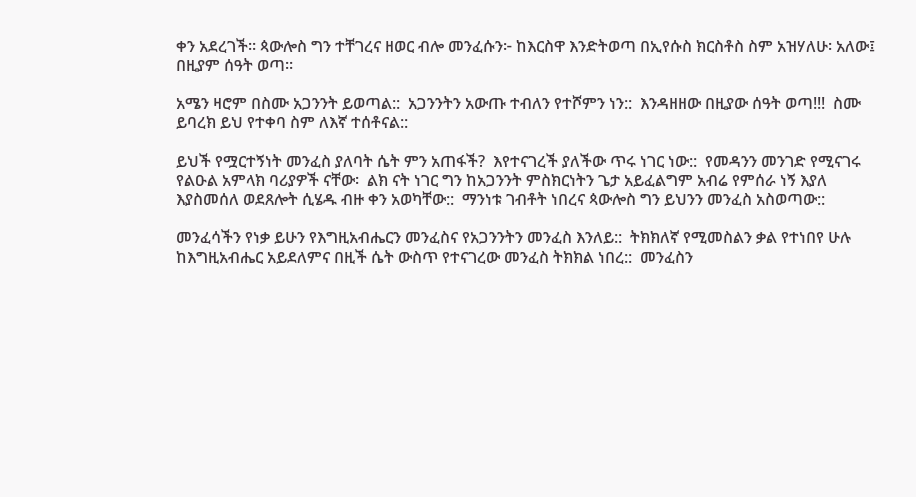ቀን አደረገች። ጳውሎስ ግን ተቸገረና ዘወር ብሎ መንፈሱን፦ ከእርስዋ እንድትወጣ በኢየሱስ ክርስቶስ ስም አዝሃለሁ፡ አለው፤ በዚያም ሰዓት ወጣ።

አሜን ዛሮም በስሙ አጋንንት ይወጣል::  አጋንንትን አውጡ ተብለን የተሾምን ነን::  እንዳዘዘው በዚያው ሰዓት ወጣ!!!  ስሙ ይባረክ ይህ የተቀባ ስም ለእኛ ተሰቶናል::

ይህች የሟርተኝነት መንፈስ ያለባት ሴት ምን አጠፋች?  እየተናገረች ያለችው ጥሩ ነገር ነው::  የመዳንን መንገድ የሚናገሩ የልዑል አምላክ ባሪያዎች ናቸው፡  ልክ ናት ነገር ግን ከአጋንንት ምስክርነትን ጌታ አይፈልግም አብሬ የምሰራ ነኝ እያለ እያስመሰለ ወደጸሎት ሲሄዱ ብዙ ቀን አወካቸው::  ማንነቱ ገብቶት ነበረና ጳውሎስ ግን ይህንን መንፈስ አስወጣው::

መንፈሳችን የነቃ ይሁን የእግዚአብሔርን መንፈስና የአጋንንትን መንፈስ እንለይ::  ትክክለኛ የሚመስልን ቃል የተነበየ ሁሉ ከእግዚአብሔር አይደለምና በዚች ሴት ውስጥ የተናገረው መንፈስ ትክክል ነበረ::  መንፈስን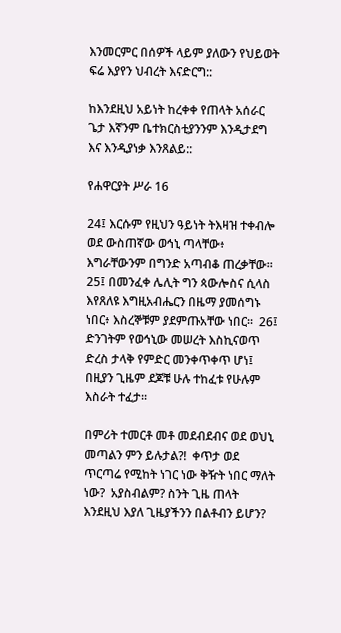እንመርምር በሰዎች ላይም ያለውን የህይወት ፍሬ እያየን ህብረት እናድርግ::

ከእንደዚህ አይነት ከረቀቀ የጠላት አሰራር ጌታ እኛንም ቤተክርስቲያንንም እንዲታደግ እና እንዲያነቃ እንጸልይ::

የሐዋርያት ሥራ 16

24፤ እርሱም የዚህን ዓይነት ትእዛዝ ተቀብሎ ወደ ውስጠኛው ወኅኒ ጣላቸው፥ እግራቸውንም በግንድ አጣብቆ ጠረቃቸው። 25፤ በመንፈቀ ሌሊት ግን ጳውሎስና ሲላስ እየጸለዩ እግዚአብሔርን በዜማ ያመሰግኑ ነበር፥ እስረኞቹም ያደምጡአቸው ነበር።  26፤ ድንገትም የወኅኒው መሠረት እስኪናወጥ ድረስ ታላቅ የምድር መንቀጥቀጥ ሆነ፤ በዚያን ጊዜም ደጆቹ ሁሉ ተከፈቱ የሁሉም እስራት ተፈታ።

በምሪት ተመርቶ መቶ መደብደብና ወደ ወህኒ መጣልን ምን ይሉታል?!  ቀጥታ ወደ ጥርጣሬ የሚከት ነገር ነው ቅዥት ነበር ማለት ነው?  አያስብልም? ስንት ጊዜ ጠላት እንደዚህ እያለ ጊዜያችንን በልቶብን ይሆን?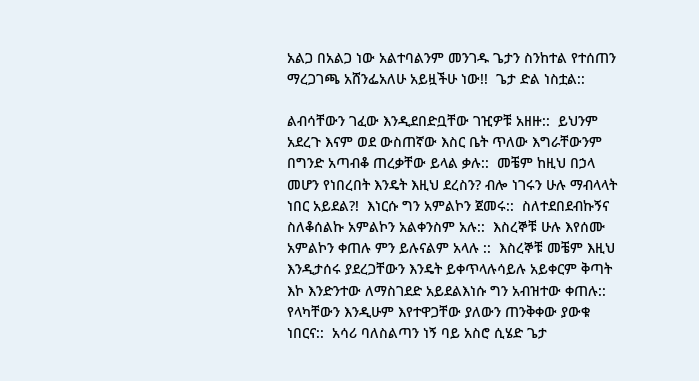አልጋ በአልጋ ነው አልተባልንም መንገዱ ጌታን ስንከተል የተሰጠን ማረጋገጫ አሸንፌአለሁ አይዟችሁ ነው!!  ጌታ ድል ነስቷል::

ልብሳቸውን ገፈው እንዲደበድቧቸው ገዢዎቹ አዘዙ::  ይህንም አደረጉ እናም ወደ ውስጠኛው እስር ቤት ጥለው እግራቸውንም በግንድ አጣብቆ ጠረቃቸው ይላል ቃሉ::  መቼም ከዚህ በኃላ መሆን የነበረበት እንዴት እዚህ ደረስን? ብሎ ነገሩን ሁሉ ማብላላት ነበር አይደል?!  እነርሱ ግን አምልኮን ጀመሩ::  ስለተደበደብኩኝና ስለቆሰልኩ አምልኮን አልቀንስም አሉ::  እስረኞቹ ሁሉ እየሰሙ አምልኮን ቀጠሉ ምን ይሉናልም አላሉ ::  እስረኞቹ መቼም እዚህ እንዲታሰሩ ያደረጋቸውን እንዴት ይቀጥላሉሳይሉ አይቀርም ቅጣት እኮ እንድንተው ለማስገደድ አይደልእነሱ ግን አብዝተው ቀጠሉ::   የላካቸውን እንዲሁም እየተዋጋቸው ያለውን ጠንቅቀው ያውቁ ነበርና::  አሳሪ ባለስልጣን ነኝ ባይ አስሮ ሲሄድ ጌታ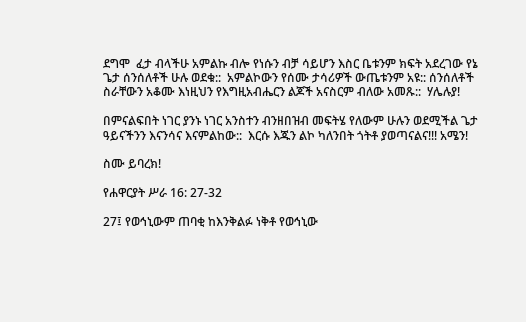ደግሞ  ፈታ ብላችሁ አምልኩ ብሎ የነሱን ብቻ ሳይሆን እስር ቤቱንም ክፍት አደረገው የኔ ጌታ ሰንሰለቶች ሁሉ ወደቁ::  አምልኮውን የሰሙ ታሳሪዎች ውጤቱንም አዩ:: ሰንሰለቶች ስራቸውን አቆሙ እነዚህን የእግዚአብሔርን ልጆች አናስርም ብለው አመጹ::  ሃሌሉያ!

በምናልፍበት ነገር ያንኑ ነገር አንስተን ብንዘበዝብ መፍትሄ የለውም ሁሉን ወደሚችል ጌታ ዓይናችንን እናንሳና እናምልከው::  እርሱ እጁን ልኮ ካለንበት ጎትቶ ያወጣናልና!!! አሜን!

ስሙ ይባረክ!

የሐዋርያት ሥራ 16: 27-32

27፤ የወኅኒውም ጠባቂ ከእንቅልፉ ነቅቶ የወኅኒው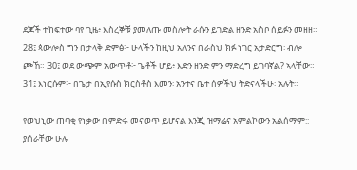ደጆች ተከፍተው ባየ ጊዜ፥ እስረኞቹ ያመለጡ መስሎት ራሱን ይገድል ዘንድ አስቦ ሰይፉን መዘዘ። 28፤ ጳውሎስ ግን በታላቅ ድምፅ፦ ሁላችን ከዚህ አለንና በራስህ ክፉ ነገር አታድርግ፡ ብሎ ጮኸ። 30፤ ወደ ውጭም አውጥቶ፦ ጌቶች ሆይ፥ እድን ዘንድ ምን ማድረግ ይገባኛል? ኣላቸው። 31፤ እነርሱም፦ በጌታ በኢየሱስ ክርስቶስ እመን፡ አንተና ቤተ ሰዎችህ ትድናላችሁ፡ አሉት።

የወህኒው ጠባቂ የነቃው በምድሩ መናወጥ ይሆናል እንጂ ዝማሬና አምልኮውን አልሰማም::  ያሰራቸው ሁሉ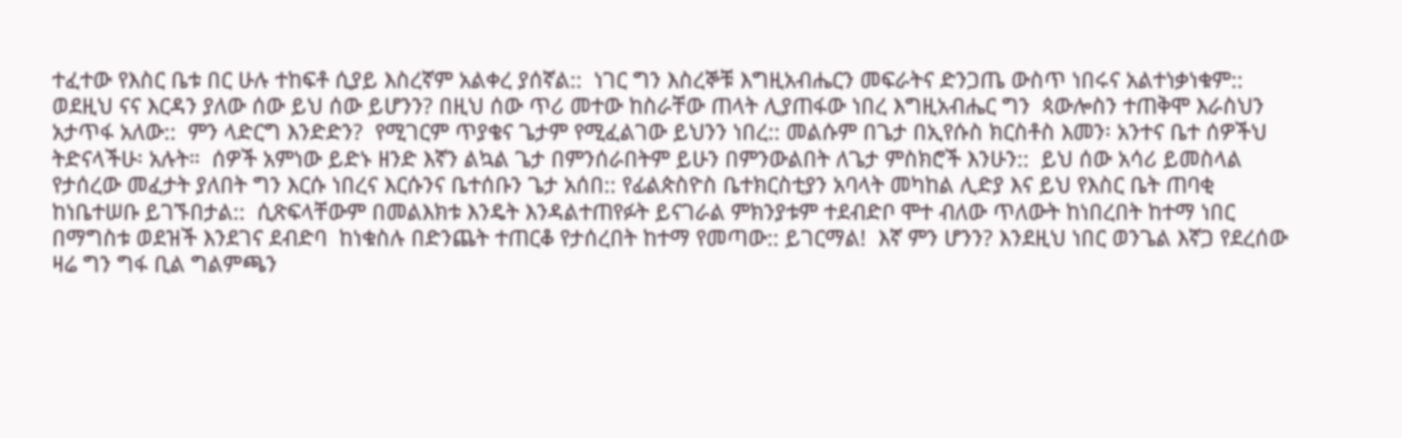ተፈተው የእስር ቤቱ በር ሁሉ ተከፍቶ ሲያይ እስረኛም አልቀረ ያሰኛል::  ነገር ግን እስረኞቹ እግዚአብሔርን መፍራትና ድንጋጤ ውስጥ ነበሩና አልተነቃነቁም::  ወደዚህ ናና እርዳን ያለው ሰው ይህ ሰው ይሆንን? በዚህ ሰው ጥሪ መተው ከስራቸው ጠላት ሊያጠፋው ነበረ እግዚአብሔር ግን  ጳውሎስን ተጠቅሞ እራስህን አታጥፋ አለው::  ምን ላድርግ እንድድን?  የሚገርም ጥያቄና ጌታም የሚፈልገው ይህንን ነበረ:: መልሱም በጌታ በኢየሱስ ክርስቶስ እመን፡ አንተና ቤተ ሰዎችህ ትድናላችሁ፡ አሉት።  ሰዎች አምነው ይድኑ ዘንድ እኛን ልኳል ጌታ በምንሰራበትም ይሁን በምንውልበት ለጌታ ምስክሮች እንሁን::  ይህ ሰው አሳሪ ይመስላል የታሰረው መፈታት ያለበት ግን እርሱ ነበረና እርሱንና ቤተሰቡን ጌታ አሰበ:: የፊልጵስዮስ ቤተክርስቲያን አባላት መካከል ሊድያ እና ይህ የእስር ቤት ጠባቂ ከነቤተሠቡ ይገኙበታል::  ሲጽፍላቸውም በመልእክቱ እንዴት እንዳልተጠየፉት ይናገራል ምክንያቱም ተደብድቦ ሞተ ብለው ጥለውት ከነበረበት ከተማ ነበር  በማግስቱ ወደዝች እንደገና ደብድባ  ከነቁስሉ በድንጨት ተጠርቆ የታሰረበት ከተማ የመጣው:: ይገርማል!  እኛ ምን ሆንን? እንደዚህ ነበር ወንጌል እኛጋ የደረሰው ዛሬ ግን ግፋ ቢል ግልምጫን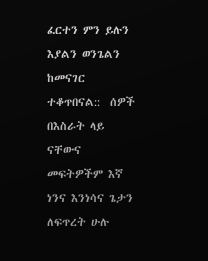ፈርተን ምን ይሉን እያልን ወንጌልን ከመናገር ተቆጥበናል::  ሰዎች በእስራት ላይ ናቸውና መፍትዎችም እኛ ነንና እንነሳና ጌታን ለፍጥረት ሁሉ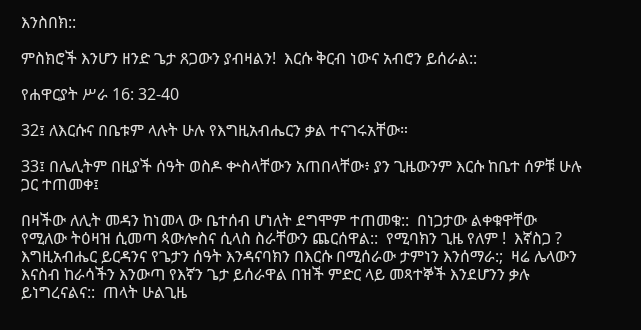እንስበክ::

ምስክሮች እንሆን ዘንድ ጌታ ጸጋውን ያብዛልን!  እርሱ ቅርብ ነውና አብሮን ይሰራል::

የሐዋርያት ሥራ 16: 32-40

32፤ ለእርሱና በቤቱም ላሉት ሁሉ የእግዚአብሔርን ቃል ተናገሩአቸው።

33፤ በሌሊትም በዚያች ሰዓት ወስዶ ቍስላቸውን አጠበላቸው፥ ያን ጊዜውንም እርሱ ከቤተ ሰዎቹ ሁሉ ጋር ተጠመቀ፤

በዛችው ለሊት መዳን ከነመላ ው ቤተሰብ ሆነለት ደግሞም ተጠመቁ::  በነጋታው ልቀቁዋቸው የሚለው ትዕዛዝ ሲመጣ ጳውሎስና ሲላስ ስራቸውን ጨርሰዋል::  የሚባክን ጊዜ የለም !  እኛስጋ ?  እግዚአብሔር ይርዳንና የጌታን ሰዓት እንዳናባክን በእርሱ በሚሰራው ታምነን እንሰማራ:;  ዛሬ ሌላውን እናስብ ከራሳችን እንውጣ የእኛን ጌታ ይሰራዋል በዝች ምድር ላይ መጻተኞች እንደሆንን ቃሉ ይነግረናልና::  ጠላት ሁልጊዜ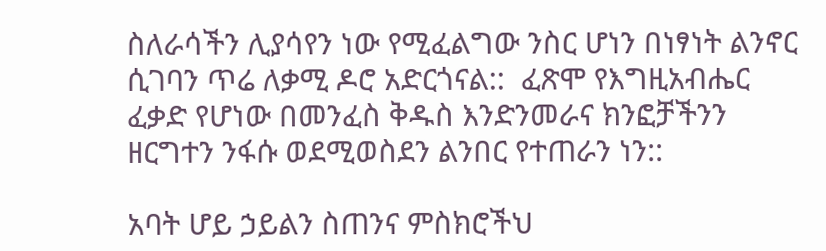ስለራሳችን ሊያሳየን ነው የሚፈልግው ንስር ሆነን በነፃነት ልንኖር ሲገባን ጥሬ ለቃሚ ዶሮ አድርጎናል::  ፈጽሞ የእግዚአብሔር ፈቃድ የሆነው በመንፈስ ቅዱስ እንድንመራና ክንፎቻችንን ዘርግተን ንፋሱ ወደሚወስደን ልንበር የተጠራን ነን::

አባት ሆይ ኃይልን ስጠንና ምስክሮችህ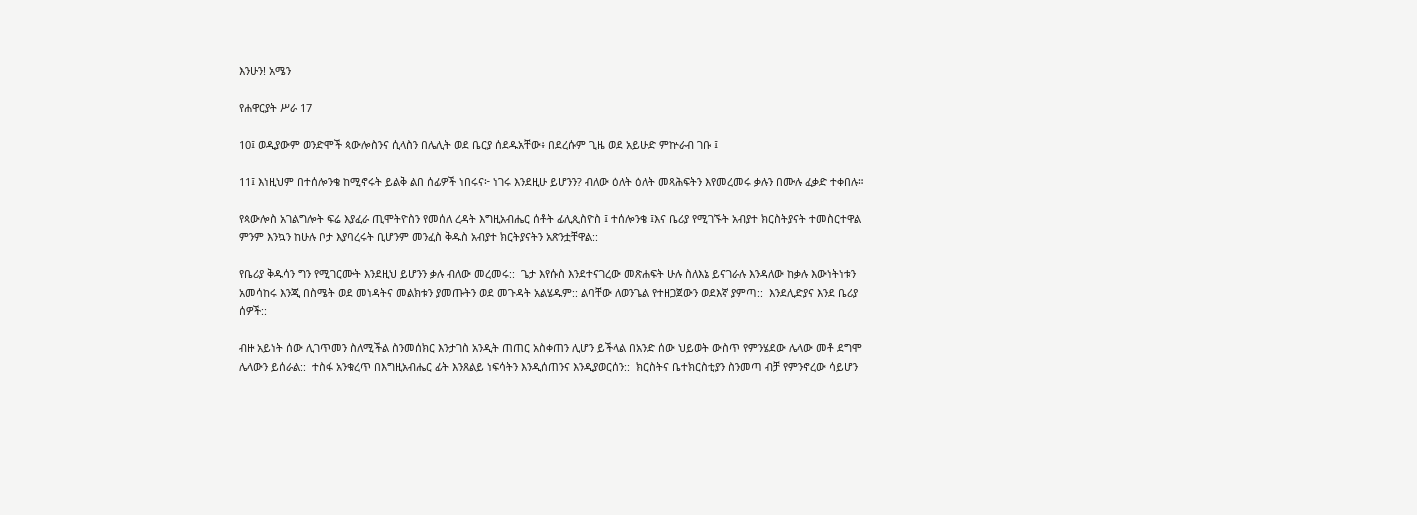እንሁን! አሜን

የሐዋርያት ሥራ 17

10፤ ወዲያውም ወንድሞች ጳውሎስንና ሲላስን በሌሊት ወደ ቤርያ ሰደዱአቸው፥ በደረሱም ጊዜ ወደ አይሁድ ምኵራብ ገቡ ፤

11፤ እነዚህም በተሰሎንቄ ከሚኖሩት ይልቅ ልበ ሰፊዎች ነበሩና፦ ነገሩ እንደዚሁ ይሆንን? ብለው ዕለት ዕለት መጻሕፍትን እየመረመሩ ቃሉን በሙሉ ፈቃድ ተቀበሉ።

የጳውሎስ አገልግሎት ፍሬ እያፈራ ጢሞትዮስን የመሰለ ረዳት እግዚአብሔር ሰቶት ፊሊጲስዮስ ፤ ተሰሎንቄ ፤እና ቤሪያ የሚገኙት አብያተ ክርስትያናት ተመስርተዋል ምንም እንኳን ከሁሉ ቦታ እያባረሩት ቢሆንም መንፈስ ቅዱስ አብያተ ክርትያናትን አጽንቷቸዋል::

የቤሪያ ቅዱሳን ግን የሚገርሙት እንደዚህ ይሆንን ቃሉ ብለው መረመሩ::  ጌታ እየሱስ እንደተናገረው መጽሐፍት ሁሉ ስለእኔ ይናገራሉ እንዳለው ከቃሉ እውነትነቱን አመሳከሩ እንጂ በስሜት ወደ መነዳትና መልክቱን ያመጡትን ወደ መጉዳት አልሄዱም:: ልባቸው ለወንጌል የተዘጋጀውን ወደእኛ ያምጣ::  እንደሊድያና እንደ ቤሪያ ሰዎች::

ብዙ አይነት ሰው ሊገጥመን ስለሚችል ስንመሰክር እንታገስ አንዲት ጠጠር አስቀጠን ሊሆን ይችላል በአንድ ሰው ህይወት ውስጥ የምንሄደው ሌላው መቶ ደግሞ ሌላውን ይሰራል::  ተስፋ አንቁረጥ በእግዚአብሔር ፊት እንጸልይ ነፍሳትን እንዲሰጠንና እንዲያወርሰን::  ክርስትና ቤተክርስቲያን ስንመጣ ብቻ የምንኖረው ሳይሆን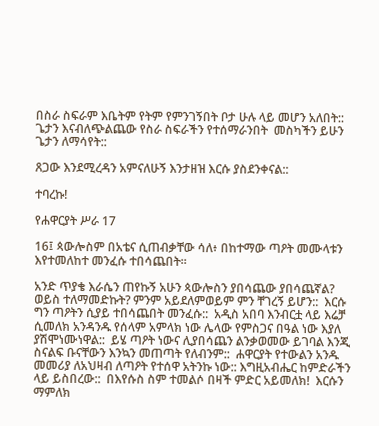በስራ ስፍራም እቤትም የትም የምንገኝበት ቦታ ሁሉ ላይ መሆን አለበት::  ጌታን እናብለጭልጨው የስራ ስፍራችን የተሰማራንበት  መስካችን ይሁን ጌታን ለማሳየት::

ጸጋው እንደሚረዳን አምናለሁኝ እንታዘዝ እርሱ ያስደንቀናል::

ተባረኩ!

የሐዋርያት ሥራ 17

16፤ ጳውሎስም በአቴና ሲጠብቃቸው ሳለ፥ በከተማው ጣዖት መሙላቱን እየተመለከተ መንፈሱ ተበሳጨበት።

አንድ ጥያቄ እራሴን ጠየኩኝ አሁን ጳውሎስን ያበሳጨው ያበሳጨኛል?  ወይስ ተለማመድኩት? ምንም አይደለምወይም ምን ቸገረኝ ይሆን::  እርሱ ግን ጣዖትን ሲያይ ተበሳጨበት መንፈሱ::  አዲስ አበባ እንብርቷ ላይ እሬቻ ሲመለክ አንዳንዱ የሰላም አምላክ ነው ሌላው የምስጋና በዓል ነው እያለ ያሽሞነሙነዋል::  ይሄ ጣዖት ነውና ሊያበሳጨን ልንቃወመው ይገባል እንጂ ስናልፍ ቡናቸውን እንኳን መጠጣት የለብንም::  ሐዋርያት የተውልን አንዱ መመሪያ ለአህዛብ ለጣዖት የተሰዋ አትንኩ ነው:: እግዚአብሔር ከምድራችን ላይ ይስበረው::  በእየሱስ ስም ተመልሶ በዛች ምድር አይመለክ!  እርሱን ማምለክ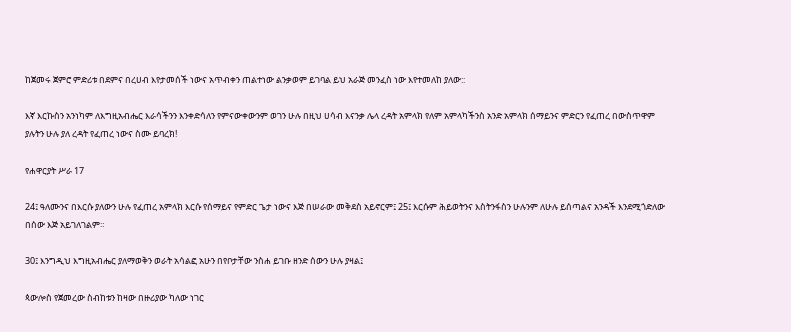ከጀመሩ ጀምሮ ምድሪቱ በደምና በረሀብ እየታመሰች ነውና አጥብቀን ጠልተነው ልንቃወም ይገባል ይህ አራጅ መንፈስ ነው እየተመለከ ያለው::

እኛ እርኩስን አንነካም ለእግዚአብሔር እራሳችንን እንቀድሳለን የምናውቀውንም ወገን ሁሉ በዚህ ሀሳብ እናንቃ ሌላ ረዳት አምላክ የለም አምላካችንስ አንድ አምላክ ሰማይንና ምድርን የፈጠረ በውስጥዋም ያሉትን ሁሉ ያለ ረዳት የፈጠረ ነውና ስሙ ይባረክ!

የሐዋርያት ሥራ 17

24፤ ዓለሙንና በእርሱ ያለውን ሁሉ የፈጠረ አምላክ እርሱ የሰማይና የምድር ጌታ ነውና እጅ በሠራው መቅደስ አይኖርም፤ 25፤ እርሱም ሕይወትንና እስትንፋስን ሁሉንም ለሁሉ ይሰጣልና አንዳች እንደሚጎድለው በሰው እጅ አይገለገልም።

30፤ እንግዲህ እግዚአብሔር ያለማወቅን ወራት አሳልፎ አሁን በየቦታቸው ንስሐ ይገቡ ዘንድ ሰውን ሁሉ ያዛል፤

ጳውሎስ የጀመረው ስብከቱን ከዛው በዙሪያው ካለው ነገር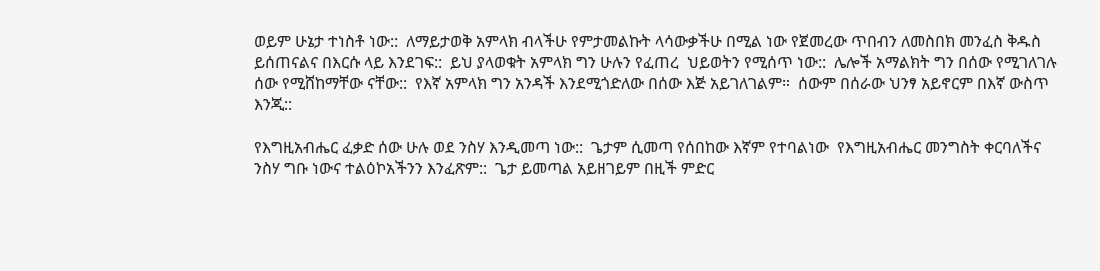ወይም ሁኔታ ተነስቶ ነው::  ለማይታወቅ አምላክ ብላችሁ የምታመልኩት ላሳውቃችሁ በሚል ነው የጀመረው ጥበብን ለመስበክ መንፈስ ቅዱስ ይሰጠናልና በእርሱ ላይ እንደገፍ::  ይህ ያላወቁት አምላክ ግን ሁሉን የፈጠረ  ህይወትን የሚሰጥ ነው::  ሌሎች አማልክት ግን በሰው የሚገለገሉ ሰው የሚሸከማቸው ናቸው::  የእኛ አምላክ ግን አንዳች እንደሚጎድለው በሰው እጅ አይገለገልም።  ሰውም በሰራው ህንፃ አይኖርም በእኛ ውስጥ እንጂ::

የእግዚአብሔር ፈቃድ ሰው ሁሉ ወደ ንስሃ እንዲመጣ ነው::  ጌታም ሲመጣ የሰበከው እኛም የተባልነው  የእግዚአብሔር መንግስት ቀርባለችና ንስሃ ግቡ ነውና ተልዕኮአችንን እንፈጽም::  ጌታ ይመጣል አይዘገይም በዚች ምድር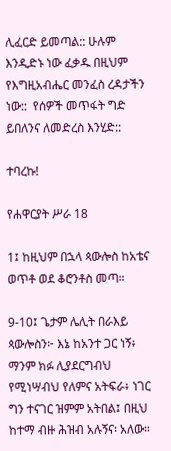ሊፈርድ ይመጣል:: ሁሉም እንዲድኑ ነው ፈቃዱ በዚህም የእግዚአብሔር መንፈስ ረዳታችን ነው::  የሰዎች መጥፋት ግድ ይበለንና ለመድረስ እንሂድ::

ተባረኩ!

የሐዋርያት ሥራ 18

1፤ ከዚህም በኋላ ጳውሎስ ከአቴና ወጥቶ ወደ ቆሮንቶስ መጣ።

9-10፤ ጌታም ሌሊት በራእይ ጳውሎስን፦ እኔ ከአንተ ጋር ነኝ፥ ማንም ክፉ ሊያደርግብህ የሚነሣብህ የለምና አትፍራ፥ ነገር ግን ተናገር ዝምም አትበል፤ በዚህ ከተማ ብዙ ሕዝብ አሉኝና፡ አለው።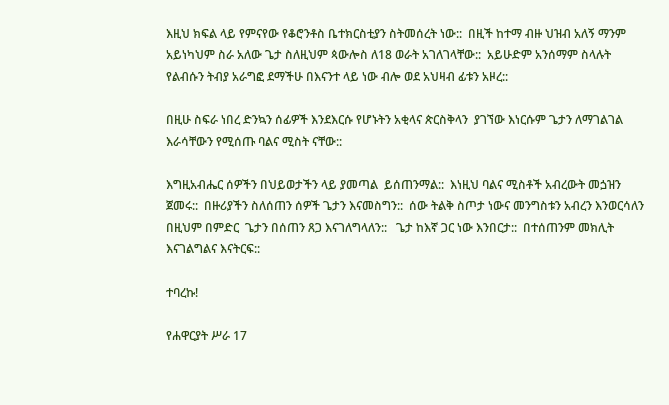እዚህ ክፍል ላይ የምናየው የቆሮንቶስ ቤተክርስቲያን ስትመሰረት ነው::  በዚች ከተማ ብዙ ህዝብ አለኝ ማንም አይነካህም ስራ አለው ጌታ ስለዚህም ጳውሎስ ለ18 ወራት አገለገላቸው::  አይሁድም አንሰማም ስላሉት የልብሱን ትብያ አራግፎ ደማችሁ በእናንተ ላይ ነው ብሎ ወደ አህዛብ ፊቱን አዞረ::

በዚሁ ስፍራ ነበረ ድንኳን ሰፊዎች እንደእርሱ የሆኑትን አቂላና ጵርስቅላን  ያገኘው እነርሱም ጌታን ለማገልገል እራሳቸውን የሚሰጡ ባልና ሚስት ናቸው::

እግዚአብሔር ሰዎችን በህይወታችን ላይ ያመጣል  ይሰጠንማል::  እነዚህ ባልና ሚስቶች አብረውት መጏዝን ጀመሩ::  በዙሪያችን ስለሰጠን ሰዎች ጌታን እናመስግን::  ሰው ትልቅ ስጦታ ነውና መንግስቱን አብረን እንወርሳለን በዚህም በምድር  ጌታን በሰጠን ጸጋ እናገለግላለን::   ጌታ ከእኛ ጋር ነው እንበርታ::  በተሰጠንም መክሊት እናገልግልና እናትርፍ::

ተባረኩ!

የሐዋርያት ሥራ 17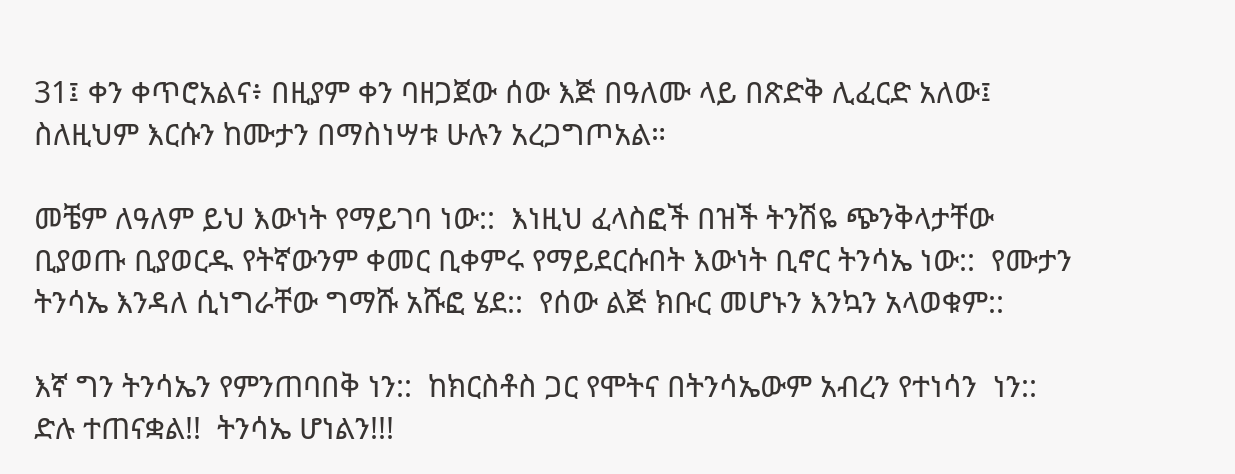31፤ ቀን ቀጥሮአልና፥ በዚያም ቀን ባዘጋጀው ሰው እጅ በዓለሙ ላይ በጽድቅ ሊፈርድ አለው፤ ስለዚህም እርሱን ከሙታን በማስነሣቱ ሁሉን አረጋግጦአል።

መቼም ለዓለም ይህ እውነት የማይገባ ነው::  እነዚህ ፈላስፎች በዝች ትንሽዬ ጭንቅላታቸው ቢያወጡ ቢያወርዱ የትኛውንም ቀመር ቢቀምሩ የማይደርሱበት እውነት ቢኖር ትንሳኤ ነው::  የሙታን ትንሳኤ እንዳለ ሲነግራቸው ግማሹ አሹፎ ሄደ::  የሰው ልጅ ክቡር መሆኑን እንኳን አላወቁም::

እኛ ግን ትንሳኤን የምንጠባበቅ ነን::  ከክርስቶስ ጋር የሞትና በትንሳኤውም አብረን የተነሳን  ነን::  ድሉ ተጠናቋል!!  ትንሳኤ ሆነልን!!!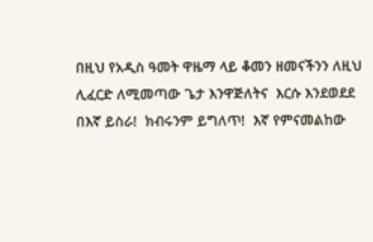በዚህ የአዲስ ዓመት ዋዜማ ላይ ቆመን ዘመናችንን ለዚህ ሊፈርድ ለሚመጣው ጌታ እንዋጅለትና  እርሱ እንደወደደ  በእኛ ይስራ!  ክብሩንም ይግለጥ!  እኛ የምናመልከው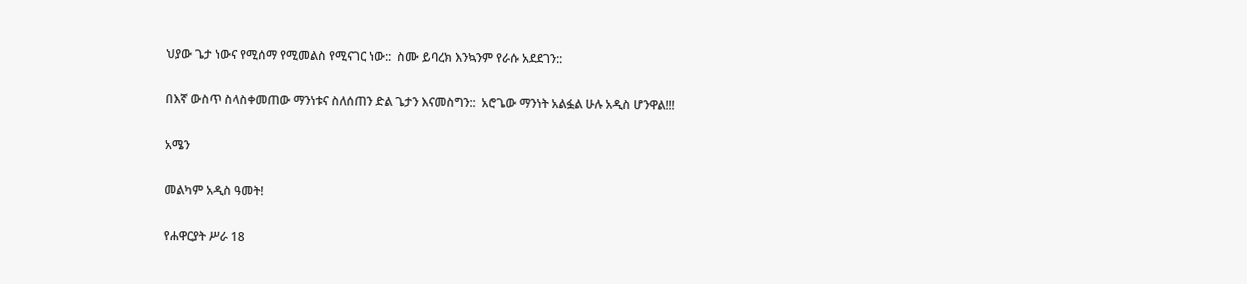ህያው ጌታ ነውና የሚሰማ የሚመልስ የሚናገር ነው::  ስሙ ይባረክ እንኳንም የራሱ አደደገን::

በእኛ ውስጥ ስላስቀመጠው ማንነቱና ስለሰጠን ድል ጌታን እናመስግን::  አሮጌው ማንነት አልፏል ሁሉ አዲስ ሆንዋል!!!

አሜን

መልካም አዲስ ዓመት!

የሐዋርያት ሥራ 18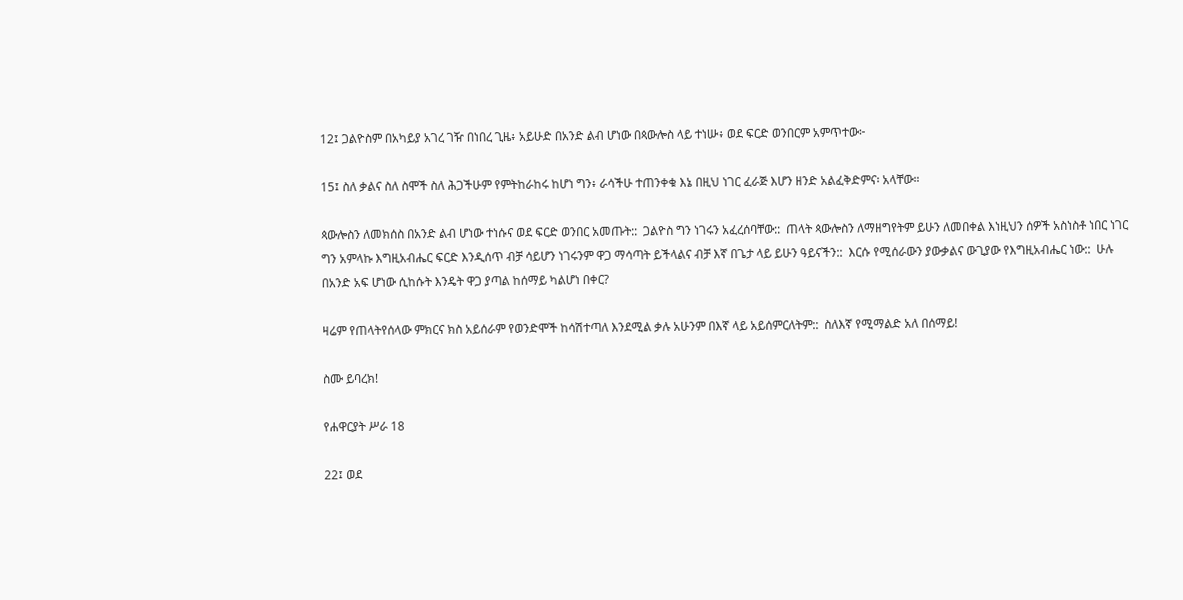12፤ ጋልዮስም በአካይያ አገረ ገዥ በነበረ ጊዜ፥ አይሁድ በአንድ ልብ ሆነው በጳውሎስ ላይ ተነሡ፥ ወደ ፍርድ ወንበርም አምጥተው፦

15፤ ስለ ቃልና ስለ ስሞች ስለ ሕጋችሁም የምትከራከሩ ከሆነ ግን፥ ራሳችሁ ተጠንቀቁ እኔ በዚህ ነገር ፈራጅ እሆን ዘንድ አልፈቅድምና፡ አላቸው።

ጳውሎስን ለመክሰስ በአንድ ልብ ሆነው ተነሱና ወደ ፍርድ ወንበር አመጡት::  ጋልዮስ ግን ነገሩን አፈረሰባቸው::  ጠላት ጳውሎስን ለማዘግየትም ይሁን ለመበቀል እነዚህን ሰዎች አስነስቶ ነበር ነገር ግን አምላኩ እግዚአብሔር ፍርድ እንዲሰጥ ብቻ ሳይሆን ነገሩንም ዋጋ ማሳጣት ይችላልና ብቻ እኛ በጌታ ላይ ይሁን ዓይናችን::  እርሱ የሚሰራውን ያውቃልና ውጊያው የእግዚአብሔር ነው::  ሁሉ በአንድ አፍ ሆነው ሲከሱት እንዴት ዋጋ ያጣል ከሰማይ ካልሆነ በቀር?

ዛሬም የጠላትየሰላው ምክርና ክስ አይሰራም የወንድሞች ከሳሽተጣለ እንደሚል ቃሉ አሁንም በእኛ ላይ አይሰምርለትም::  ስለእኛ የሚማልድ አለ በሰማይ!

ስሙ ይባረክ!

የሐዋርያት ሥራ 18

22፤ ወደ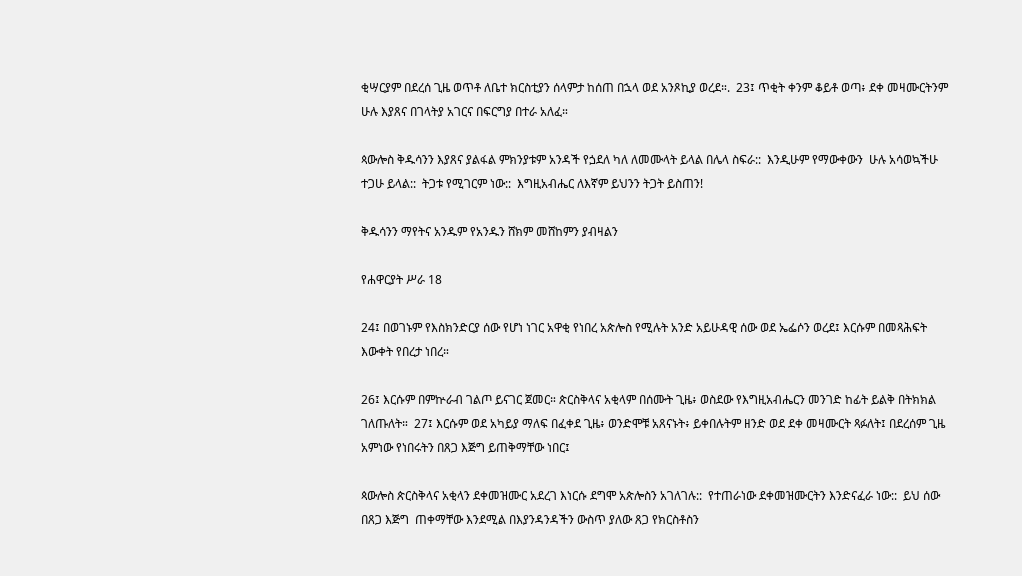ቂሣርያም በደረሰ ጊዜ ወጥቶ ለቤተ ክርስቲያን ሰላምታ ከሰጠ በኋላ ወደ አንጾኪያ ወረደ።.  23፤ ጥቂት ቀንም ቆይቶ ወጣ፥ ደቀ መዛሙርትንም ሁሉ እያጸና በገላትያ አገርና በፍርግያ በተራ አለፈ።

ጳውሎስ ቅዱሳንን እያጸና ያልፋል ምክንያቱም አንዳች የጏደለ ካለ ለመሙላት ይላል በሌላ ስፍራ::  እንዲሁም የማውቀውን  ሁሉ አሳወኳችሁ ተጋሁ ይላል::  ትጋቱ የሚገርም ነው::  እግዚአብሔር ለእኛም ይህንን ትጋት ይስጠን!

ቅዱሳንን ማየትና አንዱም የአንዱን ሸክም መሸከምን ያብዛልን

የሐዋርያት ሥራ 18

24፤ በወገኑም የእስክንድርያ ሰው የሆነ ነገር አዋቂ የነበረ አጵሎስ የሚሉት አንድ አይሁዳዊ ሰው ወደ ኤፌሶን ወረደ፤ እርሱም በመጻሕፍት እውቀት የበረታ ነበረ።

26፤ እርሱም በምኵራብ ገልጦ ይናገር ጀመር። ጵርስቅላና አቂላም በሰሙት ጊዜ፥ ወስደው የእግዚአብሔርን መንገድ ከፊት ይልቅ በትክክል ገለጡለት።  27፤ እርሱም ወደ አካይያ ማለፍ በፈቀደ ጊዜ፥ ወንድሞቹ አጸናኑት፥ ይቀበሉትም ዘንድ ወደ ደቀ መዛሙርት ጻፉለት፤ በደረሰም ጊዜ አምነው የነበሩትን በጸጋ እጅግ ይጠቅማቸው ነበር፤

ጳውሎስ ጵርስቅላና አቂላን ደቀመዝሙር አደረገ እነርሱ ደግሞ አጵሎስን አገለገሉ::  የተጠራነው ደቀመዝሙርትን እንድናፈራ ነው::  ይህ ሰው በጸጋ እጅግ  ጠቀማቸው እንደሚል በእያንዳንዳችን ውስጥ ያለው ጸጋ የክርስቶስን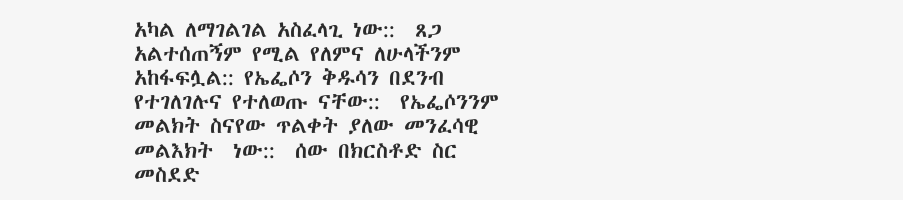አካል ለማገልገል አስፈላጊ ነው::  ጸጋ አልተሰጠኝም የሚል የለምና ለሁላችንም አከፋፍሏል:: የኤፌሶን ቅዱሳን በደንብ የተገለገሉና የተለወጡ ናቸው::  የኤፌሶንንም መልክት ስናየው ጥልቀት ያለው መንፈሳዊ መልእክት  ነው::  ሰው በክርስቶድ ስር መስደድ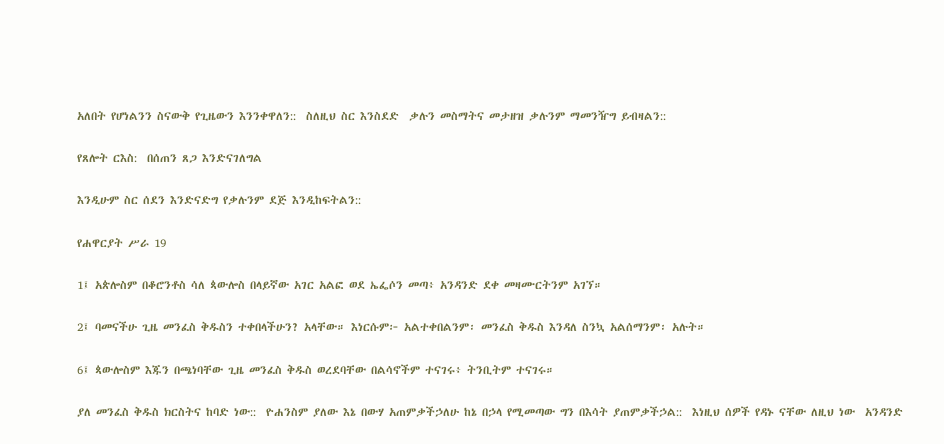አለበት የሆነልንን ስናውቅ የጊዜውን እንንቀዋለን::  ስለዚህ ስር እንስደድ  ቃሉን መስማትና መታዘዝ ቃሉንም ማመንዥግ ይብዛልን::

የጸሎት ርእስ:  በሰጠን ጸጋ እንድናገለግል

እንዲሁም ስር ሰደን እንድናድግ የቃሉንም ደጅ እንዲከፍትልን::

የሐዋርያት ሥራ 19

1፤ አጵሎስም በቆሮንቶስ ሳለ ጳውሎስ በላይኛው አገር አልፎ ወደ ኤፌሶን መጣ፥ አንዳንድ ደቀ መዛሙርትንም አገኘ።

2፤ ባመናችሁ ጊዜ መንፈስ ቅዱስን ተቀበላችሁን? አላቸው። እነርሱም፦ አልተቀበልንም፡ መንፈስ ቅዱስ እንዳለ ስንኳ አልሰማንም፡ አሉት።

6፤ ጳውሎስም እጁን በጫነባቸው ጊዜ መንፈስ ቅዱስ ወረደባቸው በልሳኖችም ተናገሩ፥ ትንቢትም ተናገሩ።

ያለ መንፈስ ቅዱስ ክርስትና ከባድ ነው::  ዮሐንስም ያለው እኔ በውሃ አጠምቃችኃለሁ ከኔ በኃላ የሚመጣው ግን በእሳት ያጠምቃችኃል::  እነዚህ ሰዎች የዳኑ ናቸው ለዚህ ነው  አንዳንድ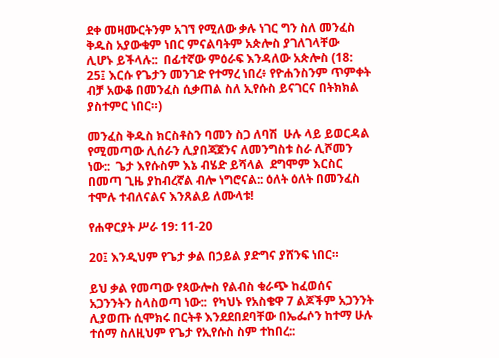ደቀ መዛሙርትንም አገኘ የሚለው ቃሉ ነገር ግን ስለ መንፈስ ቅዱስ አያውቁም ነበር ምናልባትም አጵሎስ ያገለገላቸው  ሊሆኑ ይችላሉ::  በፊተኛው ምዕራፍ እንዳለው አጵሎስ (18: 25፤ እርሱ የጌታን መንገድ የተማረ ነበረ፥ የዮሐንስንም ጥምቀት ብቻ አውቆ በመንፈስ ሲቃጠል ስለ ኢየሱስ ይናገርና በትክክል ያስተምር ነበር።)

መንፈስ ቅዱስ ክርስቶስን ባመን ስጋ ለባሽ  ሁሉ ላይ ይወርዳል የሚመጣው ሊሰራን ሊያበጃጀንና ለመንግስቱ ስራ ሊሾመን ነው::  ጌታ እየሱስም እኔ ብሄድ ይሻላል  ደግሞም እርስር በመጣ ጊዜ ያከብረኛል ብሎ ነግሮናል:: ዕለት ዕለት በመንፈስ ተሞሉ ተብለናልና እንጸልይ ለሙላቱ!

የሐዋርያት ሥራ 19: 11-20

20፤ እንዲህም የጌታ ቃል በኃይል ያድግና ያሸንፍ ነበር።

ይህ ቃል የመጣው የጳውሎስ የልብስ ቁራጭ ከፈወሰና አጋንንትን ስላስወጣ ነው::  የካህኑ የአስቄዋ 7 ልጆችም አጋንንት ሊያወጡ ሲሞክሩ በርትቶ እንደደበደባቸው በኤፌሶን ከተማ ሁሉ ተሰማ ስለዚህም የጌታ የኢየሱስ ስም ተከበረ::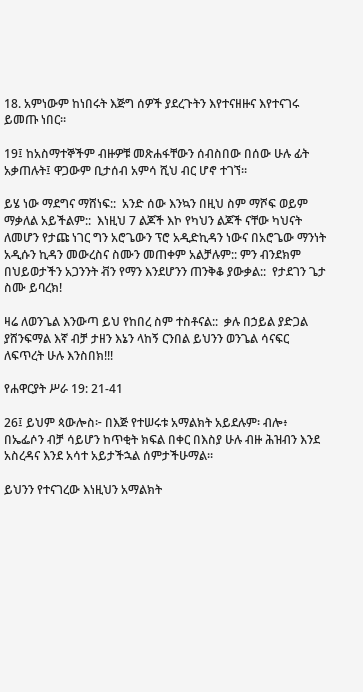18. አምነውም ከነበሩት እጅግ ሰዎች ያደረጉትን እየተናዘዙና እየተናገሩ ይመጡ ነበር።

19፤ ከአስማተኞችም ብዙዎቹ መጽሐፋቸውን ሰብስበው በሰው ሁሉ ፊት አቃጠሉት፤ ዋጋውም ቢታሰብ አምሳ ሺህ ብር ሆኖ ተገኘ።

ይሄ ነው ማደግና ማሸነፍ::  አንድ ሰው እንኳን በዚህ ስም ማሾፍ ወይም ማቃለል አይችልም::  እነዚህ 7 ልጆች እኮ የካህን ልጆች ናቸው ካህናት ለመሆን የታጩ ነገር ግን አሮጌውን ፕሮ አዲድኪዳን ነውና በአሮጌው ማንነት አዲሱን ኪዳን መውረስና ስሙን መጠቀም አልቻሉም:: ምን ብንደክም በህይወታችን አጋንንት ቭን የማን እንደሆንን ጠንቅቆ ያውቃል::  የታደገን ጌታ ስሙ ይባረክ!

ዛሬ ለወንጌል እንውጣ ይህ የከበረ ስም ተስቶናል::  ቃሉ በኃይል ያድጋል ያሸንፍማል እኛ ብቻ ታዘን እኔን ላከኝ ርንበል ይህንን ወንጌል ሳናፍር ለፍጥረት ሁሉ እንስበክ!!!

የሐዋርያት ሥራ 19: 21-41

26፤ ይህም ጳውሎስ፦ በእጅ የተሠሩቱ አማልክት አይደሉም፡ ብሎ፥ በኤፌሶን ብቻ ሳይሆን ከጥቂት ክፍል በቀር በእስያ ሁሉ ብዙ ሕዝብን እንደ አስረዳና እንደ አሳተ አይታችኋል ሰምታችሁማል።

ይህንን የተናገረው እነዚህን አማልክት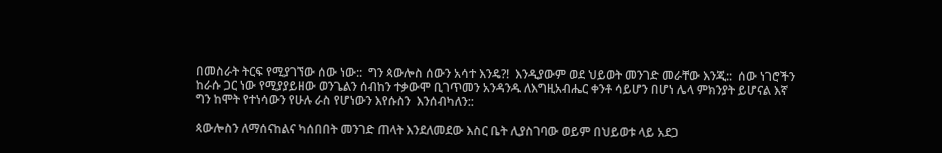በመስራት ትርፍ የሚያገኘው ሰው ነው::  ግን ጳውሎስ ሰውን አሳተ እንዴ?!  እንዲያውም ወደ ህይወት መንገድ መራቸው እንጂ::  ሰው ነገሮችን ከራሱ ጋር ነው የሚያያይዘው ወንጌልን ሰብከን ተቃውሞ ቢገጥመን አንዳንዱ ለእግዚአብሔር ቀንቶ ሳይሆን በሆነ ሌላ ምክንያት ይሆናል እኛ ግን ከሞት የተነሳውን የሁሉ ራስ የሆነውን እየሱስን  እንሰብካለን::

ጳውሎስን ለማሰናከልና ካሰበበት መንገድ ጠላት እንደለመደው እስር ቤት ሊያስገባው ወይም በህይወቱ ላይ አደጋ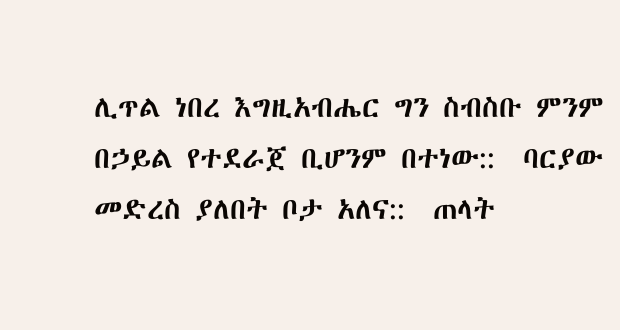ሊጥል ነበረ እግዚአብሔር ግን ስብስቡ ምንም በኃይል የተደራጀ ቢሆንም በተነው::  ባርያው መድረስ ያለበት ቦታ አለና::  ጠላት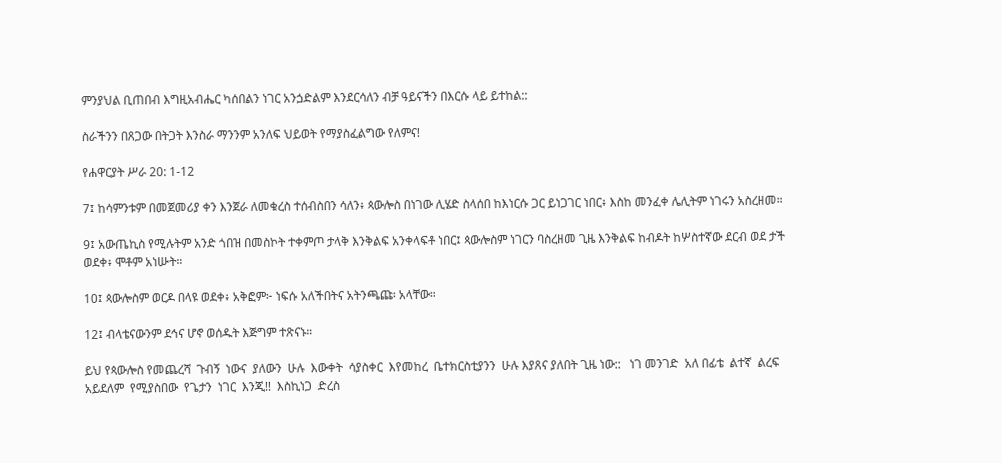ምንያህል ቢጠበብ እግዚአብሔር ካሰበልን ነገር አንጏድልም እንደርሳለን ብቻ ዓይናችን በእርሱ ላይ ይተከል::

ስራችንን በጸጋው በትጋት እንስራ ማንንም አንለፍ ህይወት የማያስፈልግው የለምና!

የሐዋርያት ሥራ 20: 1-12

7፤ ከሳምንቱም በመጀመሪያ ቀን እንጀራ ለመቁረስ ተሰብስበን ሳለን፥ ጳውሎስ በነገው ሊሄድ ስላሰበ ከእነርሱ ጋር ይነጋገር ነበር፥ እስከ መንፈቀ ሌሊትም ነገሩን አስረዘመ።

9፤ አውጤኪስ የሚሉትም አንድ ጎበዝ በመስኮት ተቀምጦ ታላቅ እንቅልፍ አንቀላፍቶ ነበር፤ ጳውሎስም ነገርን ባስረዘመ ጊዜ እንቅልፍ ከብዶት ከሦስተኛው ደርብ ወደ ታች ወደቀ፥ ሞቶም አነሡት።

10፤ ጳውሎስም ወርዶ በላዩ ወደቀ፥ አቅፎም፦ ነፍሱ አለችበትና አትንጫጩ፡ አላቸው።

12፤ ብላቴናውንም ደኅና ሆኖ ወሰዱት እጅግም ተጽናኑ።

ይህ የጳውሎስ የመጨረሻ  ጉብኝ  ነውና  ያለውን  ሁሉ  እውቀት  ሳያስቀር  እየመከረ  ቤተክርስቲያንን  ሁሉ እያጸና ያለበት ጊዜ ነው::   ነገ መንገድ  አለ በፊቴ  ልተኛ  ልረፍ  አይደለም  የሚያስበው  የጌታን  ነገር  እንጂ!!  እስኪነጋ  ድረስ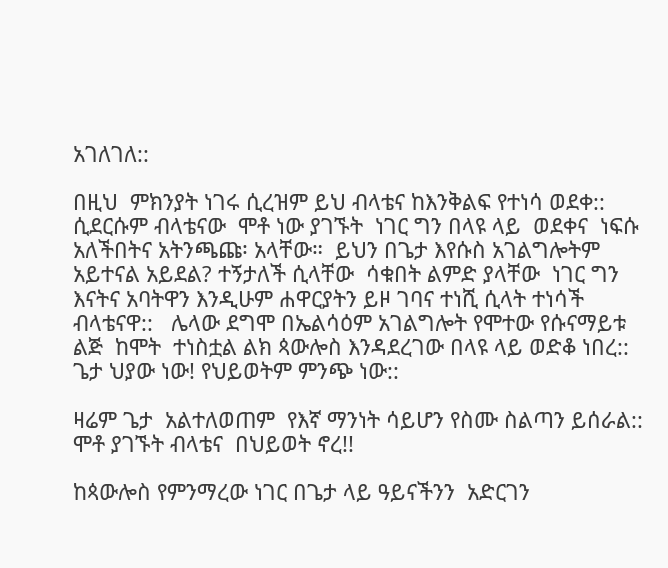አገለገለ::

በዚህ  ምክንያት ነገሩ ሲረዝም ይህ ብላቴና ከእንቅልፍ የተነሳ ወደቀ::  ሲደርሱም ብላቴናው  ሞቶ ነው ያገኙት  ነገር ግን በላዩ ላይ  ወደቀና  ነፍሱ አለችበትና አትንጫጩ፡ አላቸው።  ይህን በጌታ እየሱስ አገልግሎትም አይተናል አይደል? ተኝታለች ሲላቸው  ሳቁበት ልምድ ያላቸው  ነገር ግን እናትና አባትዋን እንዲሁም ሐዋርያትን ይዞ ገባና ተነሺ ሲላት ተነሳች ብላቴናዋ::   ሌላው ደግሞ በኤልሳዕም አገልግሎት የሞተው የሱናማይቱ ልጅ  ከሞት  ተነስቷል ልክ ጳውሎስ እንዳደረገው በላዩ ላይ ወድቆ ነበረ::   ጌታ ህያው ነው! የህይወትም ምንጭ ነው::

ዛሬም ጌታ  አልተለወጠም  የእኛ ማንነት ሳይሆን የስሙ ስልጣን ይሰራል::  ሞቶ ያገኙት ብላቴና  በህይወት ኖረ!!

ከጳውሎስ የምንማረው ነገር በጌታ ላይ ዓይናችንን  አድርገን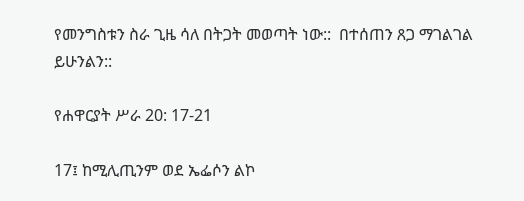የመንግስቱን ስራ ጊዜ ሳለ በትጋት መወጣት ነው::  በተሰጠን ጸጋ ማገልገል  ይሁንልን::

የሐዋርያት ሥራ 20: 17-21

17፤ ከሚሊጢንም ወደ ኤፌሶን ልኮ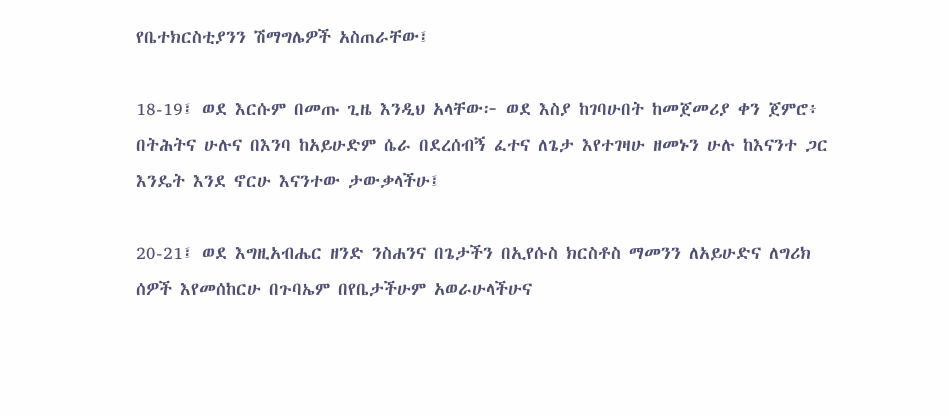የቤተክርስቲያንን ሽማግሌዎች አስጠራቸው፤

18-19፤ ወደ እርሱም በመጡ ጊዜ እንዲህ አላቸው፦ ወደ እስያ ከገባሁበት ከመጀመሪያ ቀን ጀምሮ፥ በትሕትና ሁሉና በእንባ ከአይሁድም ሴራ በደረሰብኝ ፈተና ለጌታ እየተገዛሁ ዘመኑን ሁሉ ከእናንተ ጋር እንዴት እንደ ኖርሁ እናንተው ታውቃላችሁ፤

20-21፤ ወደ እግዚአብሔር ዘንድ ንስሐንና በጌታችን በኢየሱስ ክርስቶስ ማመንን ለአይሁድና ለግሪክ ሰዎች እየመሰከርሁ በጉባኤም በየቤታችሁም አወራሁላችሁና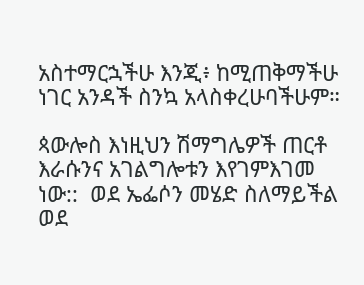አስተማርኋችሁ እንጂ፥ ከሚጠቅማችሁ ነገር አንዳች ስንኳ አላስቀረሁባችሁም።

ጳውሎስ እነዚህን ሽማግሌዎች ጠርቶ እራሱንና አገልግሎቱን እየገምእገመ ነው::  ወደ ኤፌሶን መሄድ ስለማይችል ወደ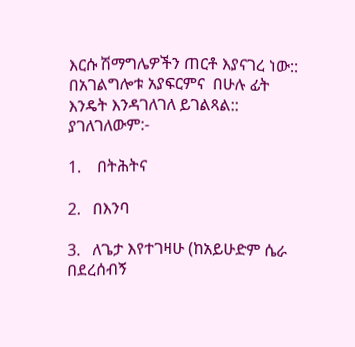እርሱ ሽማግሌዎችን ጠርቶ እያናገረ ነው::  በአገልግሎቱ አያፍርምና  በሁሉ ፊት እንዴት እንዳገለገለ ይገልጻል:: ያገለገለውም:-

1.    በትሕትና

2.   በእንባ

3.   ለጌታ እየተገዛሁ (ከአይሁድም ሴራ በደረሰብኝ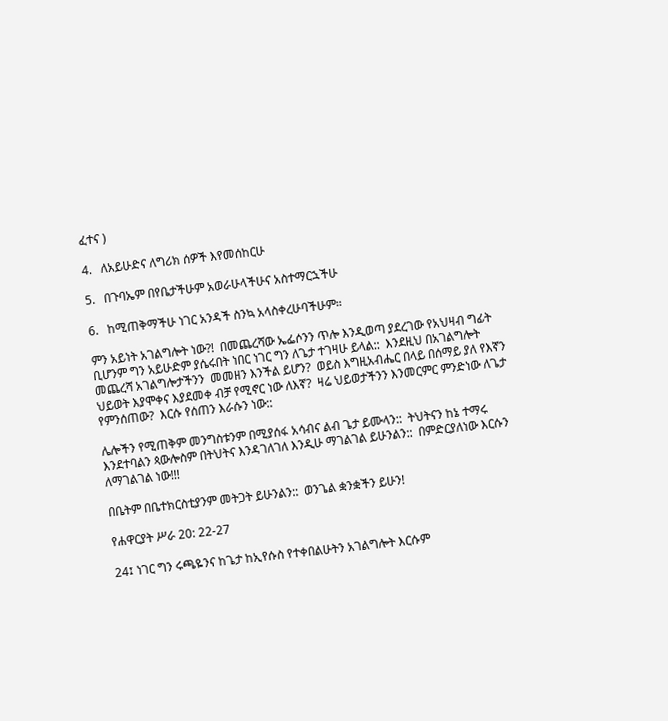ፈተና )

4.   ለአይሁድና ለግሪክ ሰዎች እየመሰከርሁ

5.   በጉባኤም በየቤታችሁም አወራሁላችሁና አስተማርኋችሁ

6.   ከሚጠቅማችሁ ነገር አንዳች ስንኳ አላስቀረሁባችሁም።

ምን አይነት አገልግሎት ነው?!  በመጨረሻው ኤፌሶንን ጥሎ እንዲወጣ ያደረገው የአህዛብ ግፊት ቢሆንም ግን አይሁድም ያሴሩበት ነበር ነገር ግን ለጌታ ተገዛሁ ይላል::  እንደዚህ በአገልግሎት መጨረሻ አገልግሎታችንን  መመዘን እንችል ይሆን?  ወይስ እግዚአብሔር በላይ በሰማይ ያለ የእኛን ህይወት እያሞቀና እያደመቀ ብቻ የሚኖር ነው ለእኛ?  ዛሬ ህይወታችንን እንመርምር ምንድነው ለጌታ የምንሰጠው?  እርሱ የሰጠን እራሱን ነው::

ሌሎችን የሚጠቅም መንግስቱንም በሚያሰፋ አሳብና ልብ ጌታ ይሙላን::  ትህትናን ከኔ ተማሩ እንደተባልን ጳውሎስም በትህትና እንዳገለገለ እንዲሁ ማገልገል ይሁንልን::  በምድርያለነው እርሱን ለማገልገል ነው!!!

በቤትም በቤተክርስቲያንም መትጋት ይሁንልን::  ወንጌል ቋንቋችን ይሁን!

የሐዋርያት ሥራ 20: 22-27

24፤ ነገር ግን ሩጫዬንና ከጌታ ከኢየሱስ የተቀበልሁትን አገልግሎት እርሱም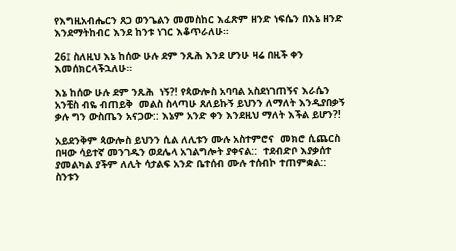የእግዚአብሔርን ጸጋ ወንጌልን መመስከር እፈጽም ዘንድ ነፍሴን በእኔ ዘንድ እንደማትከብር እንደ ከንቱ ነገር እቆጥራለሁ።

26፤ ስለዚህ እኔ ከሰው ሁሉ ደም ንጹሕ እንደ ሆንሁ ዛሬ በዚች ቀን እመሰክርላችኋለሁ።

እኔ ከሰው ሁሉ ደም ንጹሕ  ነኝ?! የጳውሎስ አባባል አስደነገጠኝና እራሴን አንቺስ ብዬ ብጠይቅ  መልስ ስላጣሁ ጸለይኩኝ ይህንን ለማለት እንዲያበቃኝ ቃሉ ግን ውስጤን አናጋው:: እኔም አንድ ቀን እንደዚህ ማለት እችል ይሆን?!

አይደንቅም ጳውሎስ ይህንን ሲል ለሊቱን ሙሉ አስተምሮና  መክሮ ሲጨርስ በዛው ሳይተኛ መንገዱን ወደሌላ አገልግሎት ያቀናል::  ተደብድቦ እያቃሰተ ያመልካል ያችም ለሊት ሳታልፍ አንድ ቤተሰብ ሙሉ ተሰብኮ ተጠምቋል::   ስንቱን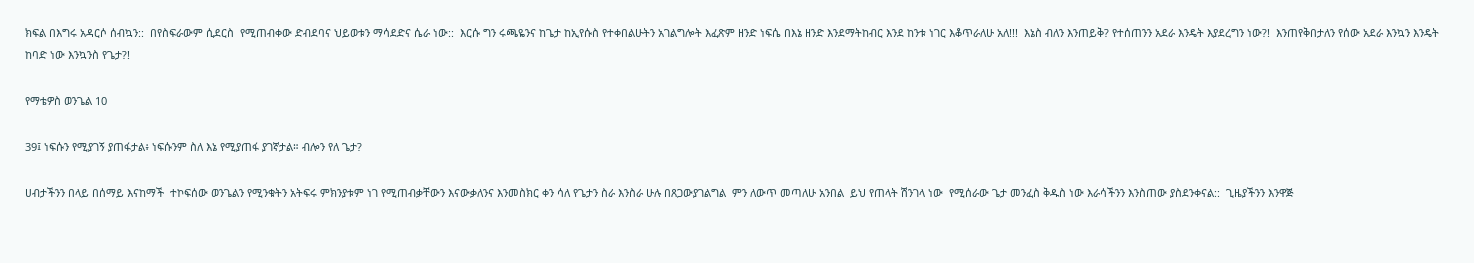ክፍል በእግሩ አዳርሶ ሰብኳን::  በየስፍራውም ሲደርስ  የሚጠብቀው ድብደባና ህይወቱን ማሳደድና ሴራ ነው::  እርሱ ግን ሩጫዬንና ከጌታ ከኢየሱስ የተቀበልሁትን አገልግሎት እፈጽም ዘንድ ነፍሴ በእኔ ዘንድ እንደማትከብር እንደ ከንቱ ነገር እቆጥራለሁ አለ!!!  እኔስ ብለን እንጠይቅ? የተሰጠንን አደራ እንዴት እያደረግን ነው?!  እንጠየቅበታለን የሰው አደራ እንኳን እንዴት ከባድ ነው እንኳንስ የጌታ?!

የማቴዎስ ወንጌል 10

39፤ ነፍሱን የሚያገኝ ያጠፋታል፥ ነፍሱንም ስለ እኔ የሚያጠፋ ያገኛታል። ብሎን የለ ጌታ?

ሀብታችንን በላይ በሰማይ እናከማች  ተኮፍሰው ወንጌልን የሚንቁትን አትፍሩ ምክንያቱም ነገ የሚጠብቃቸውን እናውቃለንና እንመስክር ቀን ሳለ የጌታን ስራ እንስራ ሁሉ በጸጋውያገልግል  ምን ለውጥ መጣለሁ አንበል  ይህ የጠላት ሽንገላ ነው  የሚሰራው ጌታ መንፈስ ቅዱስ ነው እራሳችንን እንስጠው ያስደንቀናል::  ጊዜያችንን እንዋጅ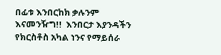በፊቱ እንበርከክ ቃሉንም እናመንዥግ!!  እንበርታ እያንዳችን የክርስቶስ አካል ነንና የማይሰራ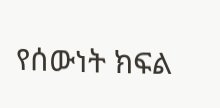የሰውነት ክፍል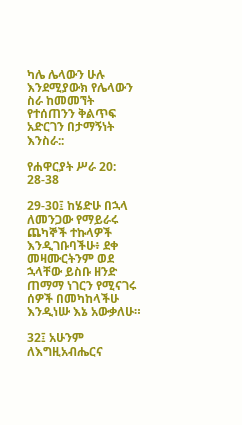ካሌ ሌላውን ሁሉ እንደሚያውክ የሌላውን ስራ ከመመኘት የተሰጠንን ቅልጥፍ አድርገን በታማኝነት እንስራ::

የሐዋርያት ሥራ 20: 28-38

29-30፤ ከሄድሁ በኋላ ለመንጋው የማይራሩ ጨካኞች ተኩላዎች እንዲገቡባችሁ፥ ደቀ መዛሙርትንም ወደ ኋላቸው ይስቡ ዘንድ ጠማማ ነገርን የሚናገሩ ሰዎች በመካከላችሁ እንዲነሡ እኔ አውቃለሁ።

32፤ አሁንም ለእግዚአብሔርና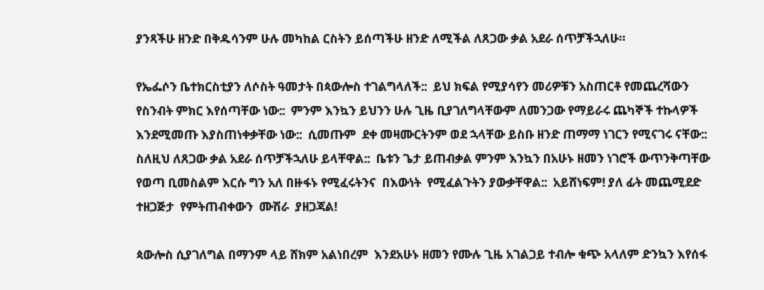ያንጻችሁ ዘንድ በቅዱሳንም ሁሉ መካከል ርስትን ይሰጣችሁ ዘንድ ለሚችል ለጸጋው ቃል አደራ ሰጥቻችኋለሁ።

የኤፌሶን ቤተክርስቲያን ለሶስት ዓመታት በጳውሎስ ተገልግላለች::  ይህ ክፍል የሚያሳየን መሪዎቹን አስጠርቶ የመጨረሻውን የስንብት ምክር እየሰጣቸው ነው::  ምንም እንኳን ይህንን ሁሉ ጊዜ ቢያገለግላቸውም ለመንጋው የማይራሩ ጨካኞች ተኩላዎች እንደሚመጡ እያስጠነቀቃቸው ነው::  ሲመጡም  ደቀ መዛሙርትንም ወደ ኋላቸው ይስቡ ዘንድ ጠማማ ነገርን የሚናገሩ ናቸው::  ስለዚህ ለጸጋው ቃል አደራ ሰጥቻችኋለሁ ይላቸዋል::  ቤቱን ጌታ ይጠብቃል ምንም እንኳን በአሁኑ ዘመን ነገሮች ውጥንቅጣቸው የወጣ ቢመስልም እርሱ ግን አለ በዙፋኑ የሚፈሩትንና  በእውነት  የሚፈልጉትን ያውቃቸዋል::  አይሸነፍም! ያለ ፊት መጨሚደድ ተዘጋጅታ  የምትጠብቀውን  ሙሽራ  ያዘጋጃል!

ጳውሎስ ሲያገለግል በማንም ላይ ሸክም አልነበረም  እንደአሁኑ ዘመን የሙሉ ጊዜ አገልጋይ ተብሎ ቁጭ አላለም ድንኳን እየሰፋ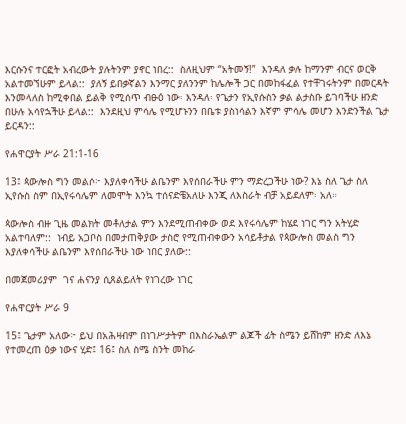እርሱንና ተርፎት አብረውት ያሉትንም ያኖር ነበረ::  ስለዚህም “አትመኝ!”  እንዳለ ቃሉ ከማንም ብርና ወርቅ አልተመኘሁም ይላል::  ያለኝ ይበቃኛልን እንማር ያለንንም ከሌሎች ጋር በመከፋፈል የተቸገሩትንም በመርዳት እንመላለስ ከሚቀበል ይልቅ የሚሰጥ ብፁዕ ነው፡ እንዳለ፡ የጌታን የኢየሱስን ቃል ልታስቡ ይገባችሁ ዘንድ በሁሉ አሳየኋችሁ ይላል::  እንደዚህ ምሳሌ የሚሆኑንን በቤቱ ያስነሳልን እኛም ምሳሌ መሆን እንድንችል ጌታ ይርዳን::

የሐዋርያት ሥራ 21:1-16

13፤ ጳውሎስ ግን መልሶ፦ እያለቀሳችሁ ልቤንም እየሰበራችሁ ምን ማድረጋችሁ ነው? እኔ ስለ ጌታ ስለ ኢየሱስ ስም በኢየሩሳሌም ለመሞት እንኳ ተሰናድቼአለሁ እንጂ ለእስራት ብቻ አይደለም፡ አለ።

ጳውሎስ ብዙ ጊዜ መልክት መቶለታል ምን እንደሚጠብቀው ወደ እየሩሳሌም ከሄደ ነገር ግን አትሂድ አልተባለም::  ነብይ አጋቦስ በመታጠቅያው ታስሮ የሚጠብቀውን አሳይቶታል የጳውሎስ መልስ ግን እያለቀሳችሁ ልቤንም እየሰበራችሁ ነው ነበር ያለው::

በመጀመሪያም  ገና ሐናንያ ሲጸልይለት የነገረው ነገር

የሐዋርያት ሥራ 9

15፤ ጌታም አለው፦ ይህ በአሕዛብም በነገሥታትም በእስራኤልም ልጆች ፊት ስሜን ይሸከም ዘንድ ለእኔ የተመረጠ ዕቃ ነውና ሂድ፤ 16፤ ስለ ስሜ ስንት መከራ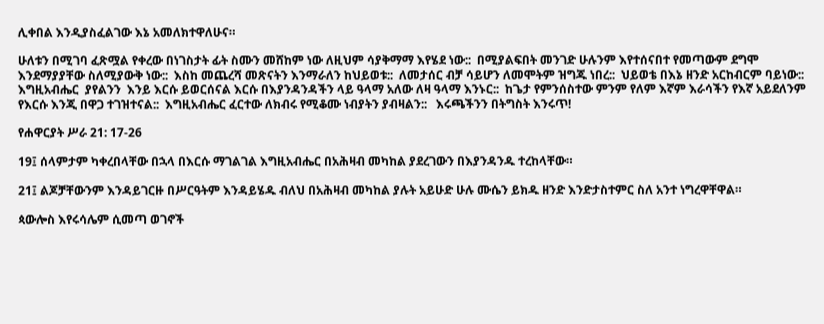ሊቀበል እንዲያስፈልገው እኔ አመለክተዋለሁና።

ሁለቱን በሚገባ ፈጽሟል የቀረው በነገስታት ፊት ስሙን መሸከም ነው ለዚህም ሳያቅማማ እየሄደ ነው::  በሚያልፍበት መንገድ ሁሉንም እየተሰናበተ የመጣውም ደግሞ እንደማያያቸው ስለሚያውቅ ነው::  እስከ መጨረሻ መጽናትን እንማራለን ከህይወቱ::  ለመታሰር ብቻ ሳይሆን ለመሞትም ዝግጁ ነበረ::  ህይወቴ በእኔ ዘንድ አርከብርም ባይነው::  እግዚአብሔር  ያየልንን  እንይ እርሱ ይወርሰናል እርሱ በእያንዳንዳችን ላይ ዓላማ አለው ለዛ ዓላማ እንኑር::  ከጌታ የምንሰስተው ምንም የለም እኛም እራሳችን የእኛ አይደለንም የእርሱ እንጂ በዋጋ ተገዝተናል::  እግዚአብሔር ፈርተው ለክብሩ የሚቆሙ ነብያትን ያብዛልን::   እሩጫችንን በትግስት እንሩጥ!

የሐዋርያት ሥራ 21: 17-26

19፤ ሰላምታም ካቀረበላቸው በኋላ በእርሱ ማገልገል እግዚአብሔር በአሕዛብ መካከል ያደረገውን በእያንዳንዱ ተረከላቸው።

21፤ ልጆቻቸውንም እንዳይገርዙ በሥርዓትም እንዳይሄዱ ብለህ በአሕዛብ መካከል ያሉት አይሁድ ሁሉ ሙሴን ይክዱ ዘንድ እንድታስተምር ስለ አንተ ነግረዋቸዋል።

ጳውሎስ እየሩሳሌም ሲመጣ ወገኖች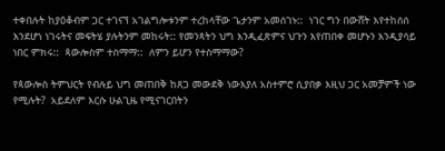ተቀበሉት ከያዕቆብም ጋር ተገናኘ አገልግሎቱንም ተረከላቸው ጌታንም አመሰገኑ::  ነገር ግን በውሸት እየተከሰሰ እንደሆነ ነገሩትና መፍትሄ ያሉትንም መከሩት:: የመንጻትን ህግ እንዲፈጽምና ህጉን እየጠበቀ መሆኑን እንዲያሳይ ነበር ምክሩ::  ጳውሎስም ተስማማ::  ለምን ይሆን የተስማማው?

የጳውሎስ ትምህርት የብሉይ ህግ መጠበቅ ከጸጋ መውደቅ ነውእያለ አስተምሮ ሲያበቃ እዚህ ጋር አመቻምች ነው የሚሉት?  አይደለም እርሱ ሁልጊዜ የሚናገርበትን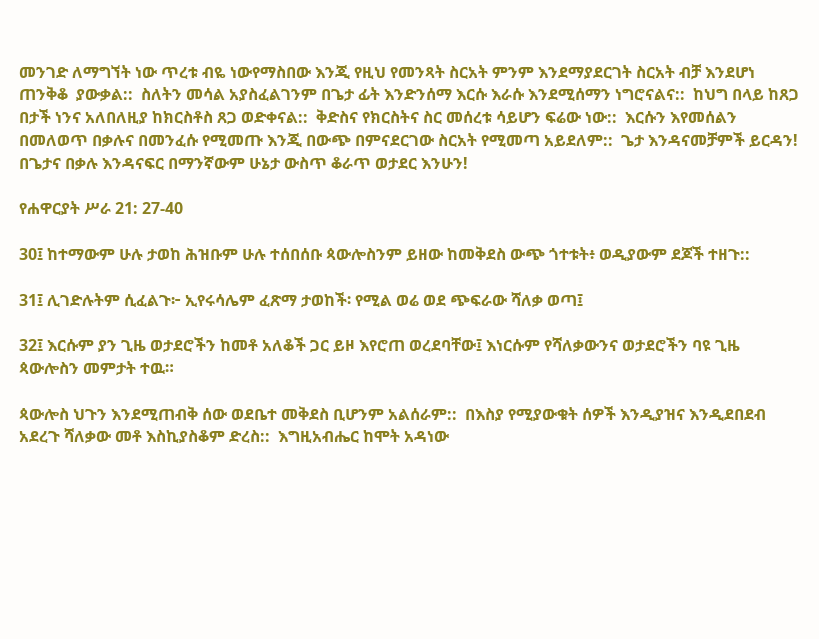መንገድ ለማግኘት ነው ጥረቱ ብዬ ነውየማስበው እንጂ የዚህ የመንጻት ስርአት ምንም እንደማያደርገት ስርአት ብቻ እንደሆነ ጠንቅቆ  ያውቃል::  ስለትን መሳል አያስፈልገንም በጌታ ፊት እንድንሰማ እርሱ እራሱ እንደሚሰማን ነግሮናልና::  ከህግ በላይ ከጸጋ በታች ነንና አለበለዚያ ከክርስቶስ ጸጋ ወድቀናል::  ቅድስና የክርስትና ስር መሰረቱ ሳይሆን ፍሬው ነው::  እርሱን እየመሰልን በመለወጥ በቃሉና በመንፈሱ የሚመጡ እንጂ በውጭ በምናደርገው ስርአት የሚመጣ አይደለም::  ጌታ እንዳናመቻምች ይርዳን!  በጌታና በቃሉ እንዳናፍር በማንኛውም ሁኔታ ውስጥ ቆራጥ ወታደር እንሁን!

የሐዋርያት ሥራ 21: 27-40

30፤ ከተማውም ሁሉ ታወከ ሕዝቡም ሁሉ ተሰበሰቡ ጳውሎስንም ይዘው ከመቅደስ ውጭ ጎተቱት፥ ወዲያውም ደጆች ተዘጉ::

31፤ ሊገድሉትም ሲፈልጉ፦ ኢየሩሳሌም ፈጽማ ታወከች፡ የሚል ወሬ ወደ ጭፍራው ሻለቃ ወጣ፤

32፤ እርሱም ያን ጊዜ ወታደሮችን ከመቶ አለቆች ጋር ይዞ እየሮጠ ወረደባቸው፤ እነርሱም የሻለቃውንና ወታደሮችን ባዩ ጊዜ ጳውሎስን መምታት ተዉ።

ጳውሎስ ህጉን እንደሚጠብቅ ሰው ወደቤተ መቅደስ ቢሆንም አልሰራም::  በእስያ የሚያውቁት ሰዎች እንዲያዝና እንዲደበደብ አደረጉ ሻለቃው መቶ እስኪያስቆም ድረስ::  እግዚአብሔር ከሞት አዳነው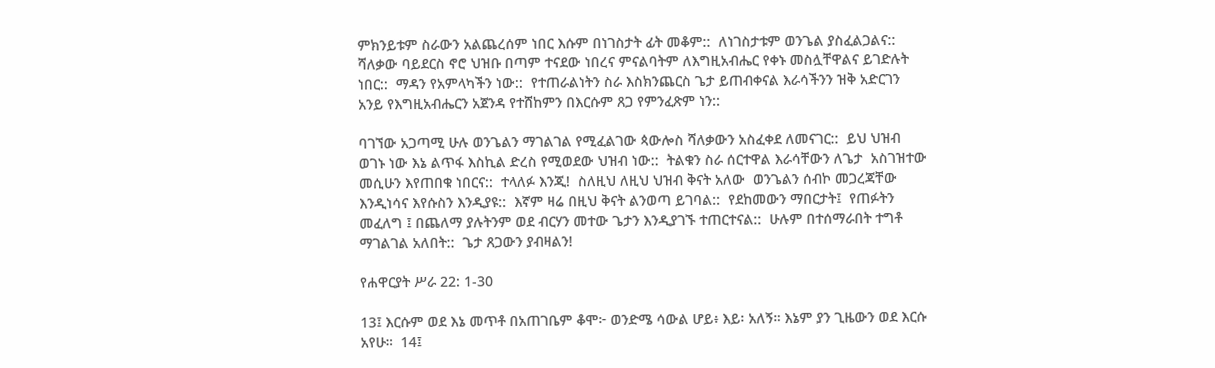ምክንይቱም ስራውን አልጨረሰም ነበር እሱም በነገስታት ፊት መቆም::  ለነገስታቱም ወንጌል ያስፈልጋልና::  ሻለቃው ባይደርስ ኖሮ ህዝቡ በጣም ተናደው ነበረና ምናልባትም ለእግዚአብሔር የቀኑ መስሏቸዋልና ይገድሉት ነበር::  ማዳን የአምላካችን ነው::  የተጠራልነትን ስራ እስክንጨርስ ጌታ ይጠብቀናል እራሳችንን ዝቅ አድርገን አንይ የእግዚአብሔርን አጀንዳ የተሸከምን በእርሱም ጸጋ የምንፈጽም ነን::

ባገኘው አጋጣሚ ሁሉ ወንጌልን ማገልገል የሚፈልገው ጳውሎስ ሻለቃውን አስፈቀደ ለመናገር::  ይህ ህዝብ ወገኑ ነው እኔ ልጥፋ እስኪል ድረስ የሚወደው ህዝብ ነው::  ትልቁን ስራ ሰርተዋል እራሳቸውን ለጌታ  አስገዝተው መሲሁን እየጠበቁ ነበርና::  ተላለፉ እንጂ!  ስለዚህ ለዚህ ህዝብ ቅናት አለው  ወንጌልን ሰብኮ መጋረጃቸው እንዲነሳና እየሱስን እንዲያዩ::  እኛም ዛሬ በዚህ ቅናት ልንወጣ ይገባል::  የደከመውን ማበርታት፤  የጠፉትን መፈለግ ፤ በጨለማ ያሉትንም ወደ ብርሃን መተው ጌታን እንዲያገኙ ተጠርተናል::  ሁሉም በተሰማራበት ተግቶ ማገልገል አለበት::  ጌታ ጸጋውን ያብዛልን!

የሐዋርያት ሥራ 22: 1-30

13፤ እርሱም ወደ እኔ መጥቶ በአጠገቤም ቆሞ፦ ወንድሜ ሳውል ሆይ፥ እይ፡ አለኝ። እኔም ያን ጊዜውን ወደ እርሱ አየሁ።  14፤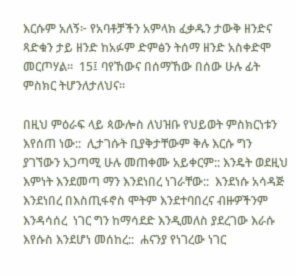እርሱም አለኝ፦ የአባቶቻችን አምላክ ፈቃዱን ታውቅ ዘንድና ጻድቁን ታይ ዘንድ ከአፉም ድምፅን ትሰማ ዘንድ አስቀድሞ መርጦሃል።  15፤ ባየኸውና በሰማኸው በሰው ሁሉ ፊት ምስክር ትሆንለታለህና።

በዚህ ምዕራፍ ላይ ጳውሎስ ለህዝቡ የህይወት ምስክርነቱን እየሰጠ ነው::  ሊታገሱት ቢያቅታቸውም ቅሉ እርሱ ግን ያገኘውን አጋጣሚ ሁሉ መጠቀሙ አይቀርም:: እንዴት ወደዚህ እምነት እንደመጣ ማን እንደነበረ ነገራቸው::  እንደነሱ አሳዳጅ እንደነበረ በእስጢፋኖስ ሞትም እንደተባበረና ብዙዎችንም እንዳሳሰረ  ነገር ግን ከማሳደድ እንዲመለስ ያደረገው እራሱ እየሱስ እንደሆነ መሰከረ::  ሐናንያ የነገረው ነገር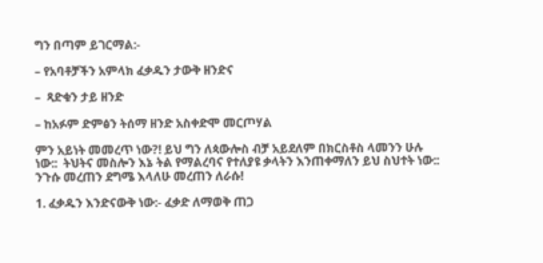ግን በጣም ይገርማል:-

– የአባቶቻችን አምላክ ፈቃዱን ታውቅ ዘንድና

–  ጻድቁን ታይ ዘንድ

– ከአፉም ድምፅን ትሰማ ዘንድ አስቀድሞ መርጦሃል

ምን አይነት መመረጥ ነው?! ይህ ግን ለጳውሎስ ብቻ አይደለም በክርስቶስ ላመንን ሁሉ ነው::  ትህትና መስሎን እኔ ትል የማልረባና የተለያዩ ቃላትን እንጠቀማለን ይህ ስህተት ነው::  ንጉሱ መረጠን ደግሜ እላለሁ መረጠን ለራሱ!

1. ፈቃዱን እንድናውቅ ነው:- ፈቃድ ለማወቅ ጠጋ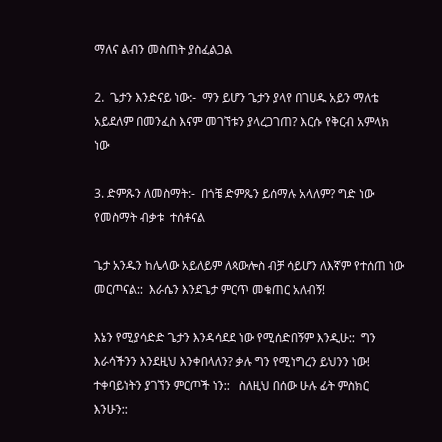ማለና ልብን መስጠት ያስፈልጋል

2.  ጌታን እንድናይ ነው:-  ማን ይሆን ጌታን ያላየ በገሀዱ አይን ማለቴ አይደለም በመንፈስ እናም መገኘቱን ያላረጋገጠ? እርሱ የቅርብ አምላክ ነው

3. ድምጹን ለመስማት:-  በጎቼ ድምጼን ይሰማሉ አላለም? ግድ ነው የመስማት ብቃቱ  ተሰቶናል

ጌታ አንዱን ከሌላው አይለይም ለጳውሎስ ብቻ ሳይሆን ለእኛም የተሰጠ ነው መርጦናል::  እራሴን እንደጌታ ምርጥ መቁጠር አለብኝ!

እኔን የሚያሳድድ ጌታን እንዳሳደደ ነው የሚሰድበኝም እንዲሁ::  ግን እራሳችንን እንደዚህ እንቀበላለን? ቃሉ ግን የሚነግረን ይህንን ነው!  ተቀባይነትን ያገኘን ምርጦች ነን::   ስለዚህ በሰው ሁሉ ፊት ምስክር እንሁን::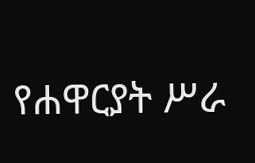የሐዋርያት ሥራ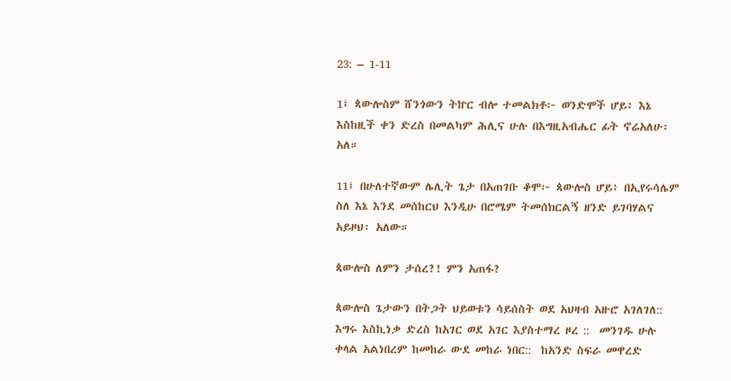23: – 1-11

1፤ ጳውሎስም ሸንጎውን ትኵር ብሎ ተመልክቶ፦ ወንድሞች ሆይ፥ እኔ እስከዚች ቀን ድረስ በመልካም ሕሊና ሁሉ በእግዚአብሔር ፊት ኖሬአለሁ፡ አለ።

11፤ በሁለተኛውም ሌሊት ጌታ በአጠገቡ ቆሞ፦ ጳውሎስ ሆይ፥ በኢየሩሳሌም ስለ እኔ እንደ መሰከርህ እንዲሁ በሮሜም ትመሰክርልኝ ዘንድ ይገባሃልና አይዞህ፡ አለው።

ጳውሎስ ለምን ታሰረ?! ምን አጠፋ?

ጳውሎስ ጌታውን በትጋት ህይወቱን ሳይሰስት ወደ አህዛብ አዙሮ አገለገለ::  እግሩ እስኪነቃ ድረስ ከአገር ወደ አገር እያስተማረ ዞረ ::  መንገዱ ሁሉ ቀላል አልነበረም ከመከራ ውደ መከራ ነበር::  ከአንድ ስፍራ መዋረድ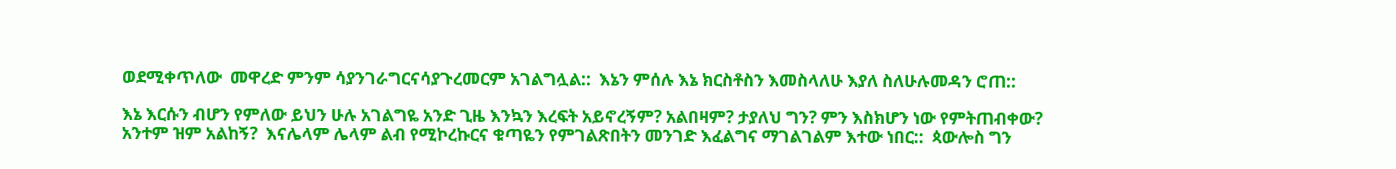ወደሚቀጥለው  መዋረድ ምንም ሳያንገራግርናሳያጉረመርም አገልግሏል::  እኔን ምሰሉ እኔ ክርስቶስን እመስላለሁ እያለ ስለሁሉመዳን ሮጠ::

እኔ እርሱን ብሆን የምለው ይህን ሁሉ አገልግዬ አንድ ጊዜ እንኳን እረፍት አይኖረኝም? አልበዛም? ታያለህ ግን? ምን እስክሆን ነው የምትጠብቀው? አንተም ዝም አልከኝ?  እናሌላም ሌላም ልብ የሚኮረኩርና ቁጣዬን የምገልጽበትን መንገድ እፈልግና ማገልገልም እተው ነበር::  ጳውሎስ ግን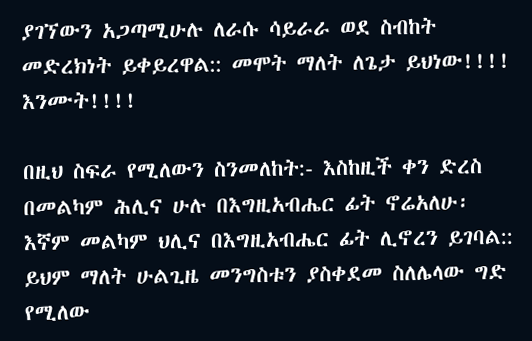ያገኘውን አጋጣሚሁሉ ለራሱ ሳይራራ ወደ ስብከት መድረክነት ይቀይረዋል:: መሞት ማለት ለጌታ ይህነው!!!!  እንሙት!!!!

በዚህ ስፍራ የሚለውን ስንመለከት:- እስከዚች ቀን ድረስ በመልካም ሕሊና ሁሉ በእግዚአብሔር ፊት ኖሬአለሁ፡  እኛም መልካም ህሊና በእግዚአብሔር ፊት ሊኖረን ይገባል::  ይህም ማለት ሁልጊዜ መንግስቱን ያስቀደመ ስለሌላው ግድ የሚለው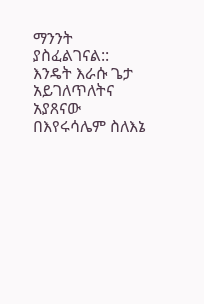ማንንት ያስፈልገናል::  እንዴት እራሱ ጌታ አይገለጥለትና አያጸናው በእየሩሳሌም ስለእኔ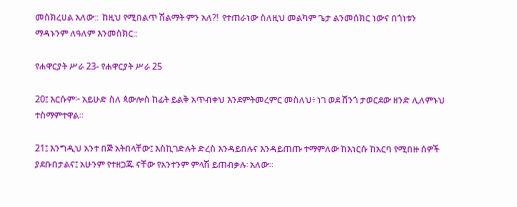መስክረሀል አለው::  ከዚህ የሚበልጥ ሽልማት ምን አለ?!  የተጠራነው ስለዚህ መልካም ጌታ ልንመሰክር ነውና በጎነቱን ማዳኑንም ለዓለም እንመስክር::

የሐዋርያት ሥራ 23- የሐዋርያት ሥራ 25

20፤ እርሱም፦ አይሁድ ስለ ጳውሎስ ከፊት ይልቅ አጥብቀህ እንደምትመረምር መስለህ፥ ነገ ወደ ሸንጎ ታወርደው ዘንድ ሊለምኑህ ተስማምተዋል።

21፤ እንግዲህ አንተ በጅ አትበላቸው፤ እስኪገድሉት ድረስ እንዳይበሉና እንዳይጠጡ ተማምለው ከእነርሱ ከአርባ የሚበዙ ሰዎች ያደቡበታልና፤ አሁንም የተዘጋጁ ናቸው የአንተንም ምላሽ ይጠብቃሉ፡ አለው።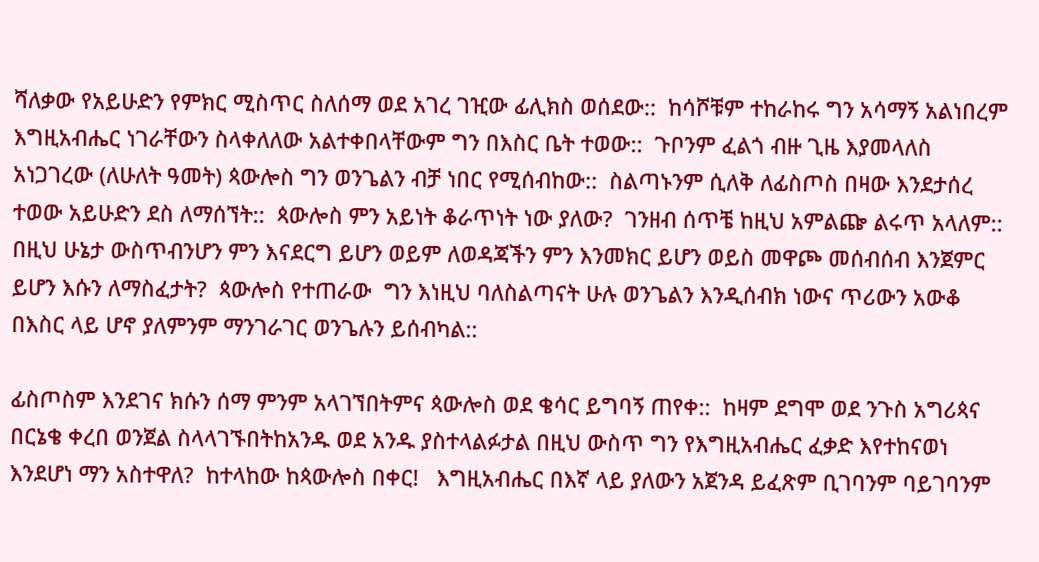ሻለቃው የአይሁድን የምክር ሚስጥር ስለሰማ ወደ አገረ ገዢው ፊሊክስ ወሰደው::  ከሳሾቹም ተከራከሩ ግን አሳማኝ አልነበረም እግዚአብሔር ነገራቸውን ስላቀለለው አልተቀበላቸውም ግን በእስር ቤት ተወው::  ጉቦንም ፈልጎ ብዙ ጊዜ እያመላለስ አነጋገረው (ለሁለት ዓመት) ጳውሎስ ግን ወንጌልን ብቻ ነበር የሚሰብከው::  ስልጣኑንም ሲለቅ ለፊስጦስ በዛው እንደታሰረ ተወው አይሁድን ደስ ለማሰኘት::  ጳውሎስ ምን አይነት ቆራጥነት ነው ያለው?  ገንዘብ ሰጥቼ ከዚህ አምልጬ ልሩጥ አላለም::  በዚህ ሁኔታ ውስጥብንሆን ምን እናደርግ ይሆን ወይም ለወዳጃችን ምን እንመክር ይሆን ወይስ መዋጮ መሰብሰብ እንጀምር ይሆን እሱን ለማስፈታት?  ጳውሎስ የተጠራው  ግን እነዚህ ባለስልጣናት ሁሉ ወንጌልን እንዲሰብክ ነውና ጥሪውን አውቆ በእስር ላይ ሆኖ ያለምንም ማንገራገር ወንጌሉን ይሰብካል::

ፊስጦስም እንደገና ክሱን ሰማ ምንም አላገኘበትምና ጳውሎስ ወደ ቄሳር ይግባኝ ጠየቀ::  ከዛም ደግሞ ወደ ንጉስ አግሪጳና በርኔቄ ቀረበ ወንጀል ስላላገኙበትከአንዱ ወደ አንዱ ያስተላልፉታል በዚህ ውስጥ ግን የእግዚአብሔር ፈቃድ እየተከናወነ እንደሆነ ማን አስተዋለ?  ከተላከው ከጳውሎስ በቀር!   እግዚአብሔር በእኛ ላይ ያለውን አጀንዳ ይፈጽም ቢገባንም ባይገባንም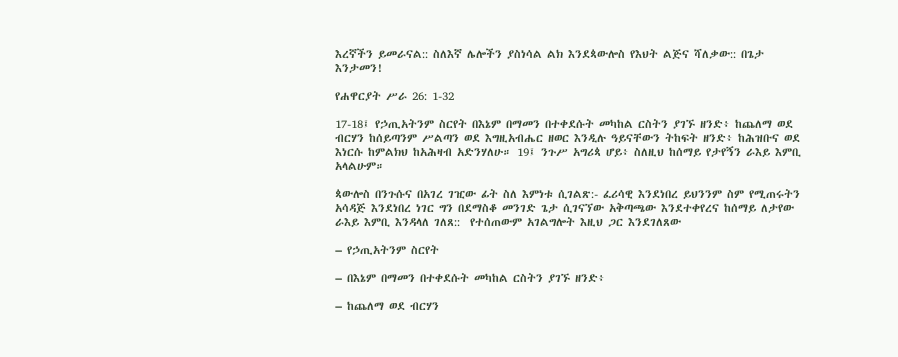እረኛችን ይመራናል:: ስለእኛ ሌሎችን ያስነሳል ልክ እንደጳውሎስ የእህት ልጅና ሻለቃው:: በጌታ እንታመን!

የሐዋርያት ሥራ 26: 1-32

17-18፤ የኃጢአትንም ስርየት በእኔም በማመን በተቀደሱት መካከል ርስትን ያገኙ ዘንድ፥ ከጨለማ ወደ ብርሃን ከሰይጣንም ሥልጣን ወደ እግዚአብሔር ዘወር እንዲሉ ዓይናቸውን ትከፍት ዘንድ፥ ከሕዝቡና ወደ እነርሱ ከምልክህ ከአሕዛብ አድንሃለሁ። 19፤ ንጉሥ አግሪጳ ሆይ፥ ስለዚህ ከሰማይ የታየኝን ራእይ እምቢ አላልሁም።

ጳውሎስ በንጉሱና በአገረ ገዢው ፊት ስለ እምነቱ ሲገልጽ:- ፈሪሳዊ እንደነበረ ይህንንም ስም የሚጠሩትን አሳዳጅ እንደነበረ ነገር ግን በደማስቆ መንገድ ጌታ ሲገናኘው አቅጣጫው እንደተቀየረና ከሰማይ ለታየው ራእይ እምቢ እንዳላለ ገለጸ::  የተሰጠውም አገልግሎት እዚህ ጋር እንደገለጸው

– የኃጢአትንም ስርየት

– በእኔም በማመን በተቀደሱት መካከል ርስትን ያገኙ ዘንድ፥

– ከጨለማ ወደ ብርሃን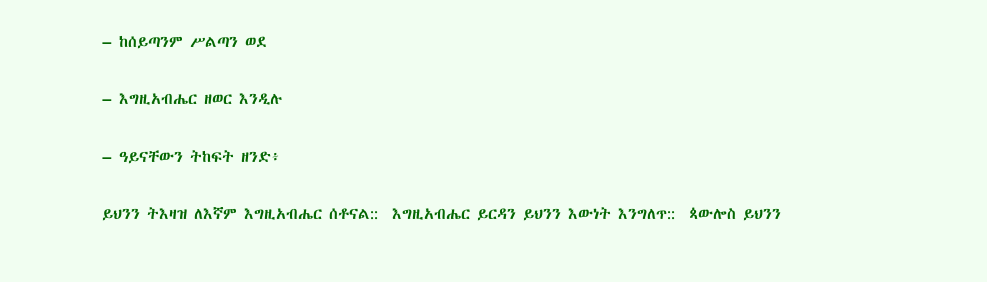– ከሰይጣንም ሥልጣን ወደ

– እግዚአብሔር ዘወር እንዲሉ

– ዓይናቸውን ትከፍት ዘንድ፥

ይህንን ትእዛዝ ለእኛም እግዚአብሔር ሰቶናል::  እግዚአብሔር ይርዳን ይህንን እውነት እንግለጥ::  ጳውሎስ ይህንን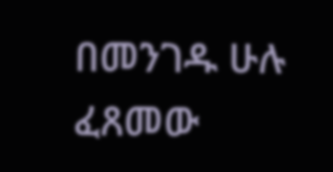በመንገዱ ሁሉ ፈጸመው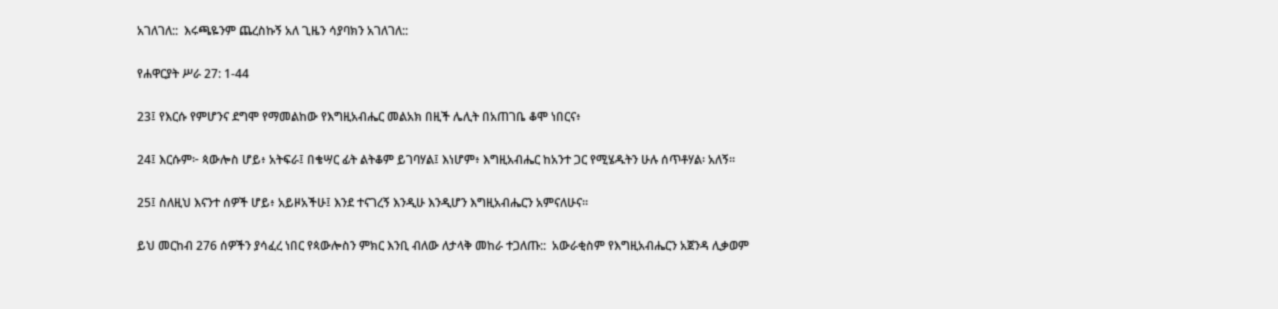አገለገለ::  እሩጫዬንም ጨረስኩኝ አለ ጊዜን ሳያባክን አገለገለ::

የሐዋርያት ሥራ 27: 1-44

23፤ የእርሱ የምሆንና ደግሞ የማመልከው የእግዚአብሔር መልአክ በዚች ሌሊት በአጠገቤ ቆሞ ነበርና፥

24፤ እርሱም፦ ጳውሎስ ሆይ፥ አትፍራ፤ በቄሣር ፊት ልትቆም ይገባሃል፤ እነሆም፥ እግዚአብሔር ከአንተ ጋር የሚሄዱትን ሁሉ ሰጥቶሃል፡ አለኝ።

25፤ ስለዚህ እናንተ ሰዎች ሆይ፥ አይዞአችሁ፤ እንደ ተናገረኝ እንዲሁ እንዲሆን እግዚአብሔርን አምናለሁና።

ይህ መርከብ 276 ሰዎችን ያሳፈረ ነበር የጳውሎስን ምክር እንቢ ብለው ለታላቅ መከራ ተጋለጡ::  አውራቂስም የእግዚአብሔርን አጀንዳ ሊቃወም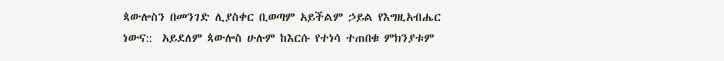ጳውሎስን በመንገድ ሊያስቀር ቢወጣም አይችልም ኃይል የእግዚአብሔር ነውና::  አይደለም ጳውሎስ ሁሉም ከእርሱ የተነሳ ተጠበቁ ምክንያቱም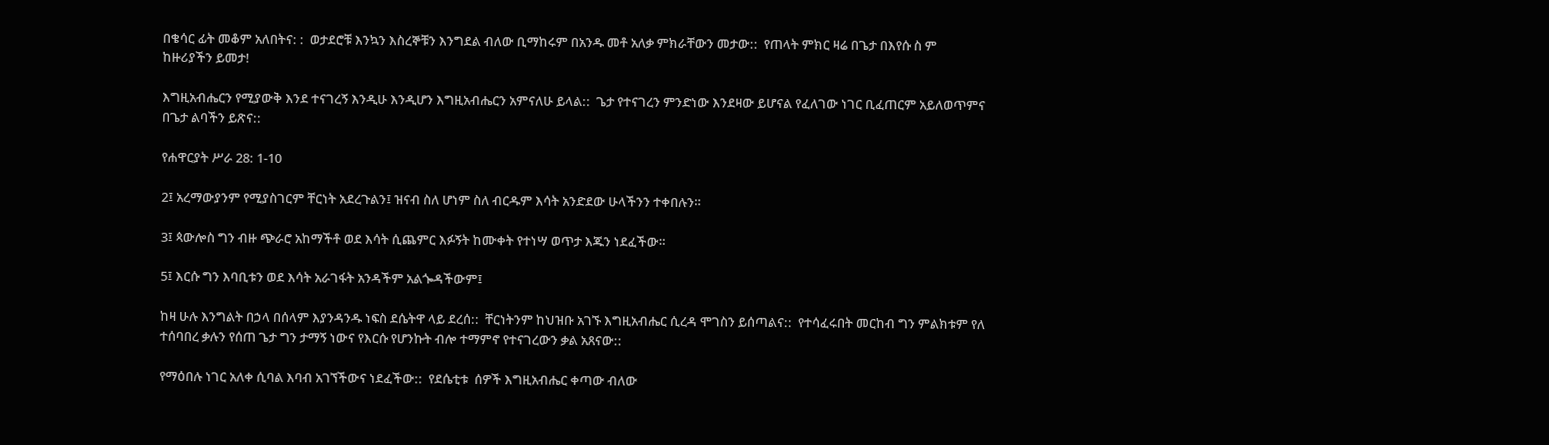በቄሳር ፊት መቆም አለበትና: :  ወታደሮቹ እንኳን እስረኞቹን እንግደል ብለው ቢማከሩም በአንዱ መቶ አለቃ ምክራቸውን መታው::  የጠላት ምክር ዛሬ በጌታ በእየሱ ስ ም  ከዙሪያችን ይመታ!

እግዚአብሔርን የሚያውቅ እንደ ተናገረኝ እንዲሁ እንዲሆን እግዚአብሔርን አምናለሁ ይላል::  ጌታ የተናገረን ምንድነው እንደዛው ይሆናል የፈለገው ነገር ቢፈጠርም አይለወጥምና በጌታ ልባችን ይጽና::

የሐዋርያት ሥራ 28: 1-10

2፤ አረማውያንም የሚያስገርም ቸርነት አደረጉልን፤ ዝናብ ስለ ሆነም ስለ ብርዱም እሳት አንድደው ሁላችንን ተቀበሉን።

3፤ ጳውሎስ ግን ብዙ ጭራሮ አከማችቶ ወደ እሳት ሲጨምር እፉኝት ከሙቀት የተነሣ ወጥታ እጁን ነደፈችው።

5፤ እርሱ ግን እባቢቱን ወደ እሳት አራገፋት አንዳችም አልጐዳችውም፤

ከዛ ሁሉ እንግልት በኃላ በሰላም እያንዳንዱ ነፍስ ደሴትዋ ላይ ደረሰ::  ቸርነትንም ከህዝቡ አገኙ እግዚአብሔር ሲረዳ ሞገስን ይሰጣልና::  የተሳፈሩበት መርከብ ግን ምልክቱም የለ ተሰባበረ ቃሉን የሰጠ ጌታ ግን ታማኝ ነውና የእርሱ የሆንኩት ብሎ ተማምኖ የተናገረውን ቃል አጸናው::

የማዕበሉ ነገር አለቀ ሲባል እባብ አገኘችውና ነደፈችው::  የደሴቲቱ  ሰዎች እግዚአብሔር ቀጣው ብለው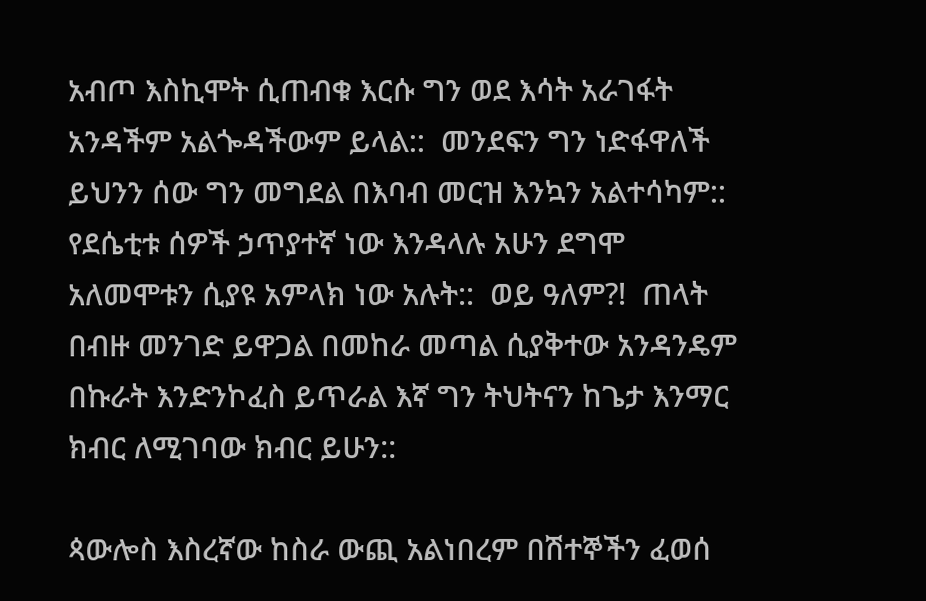አብጦ እስኪሞት ሲጠብቁ እርሱ ግን ወደ እሳት አራገፋት አንዳችም አልጐዳችውም ይላል::  መንደፍን ግን ነድፋዋለች ይህንን ሰው ግን መግደል በእባብ መርዝ እንኳን አልተሳካም::  የደሴቲቱ ሰዎች ኃጥያተኛ ነው እንዳላሉ አሁን ደግሞ አለመሞቱን ሲያዩ አምላክ ነው አሉት::  ወይ ዓለም?!  ጠላት በብዙ መንገድ ይዋጋል በመከራ መጣል ሲያቅተው አንዳንዴም በኩራት እንድንኮፈስ ይጥራል እኛ ግን ትህትናን ከጌታ እንማር ክብር ለሚገባው ክብር ይሁን::

ጳውሎስ እስረኛው ከስራ ውጪ አልነበረም በሽተኞችን ፈወሰ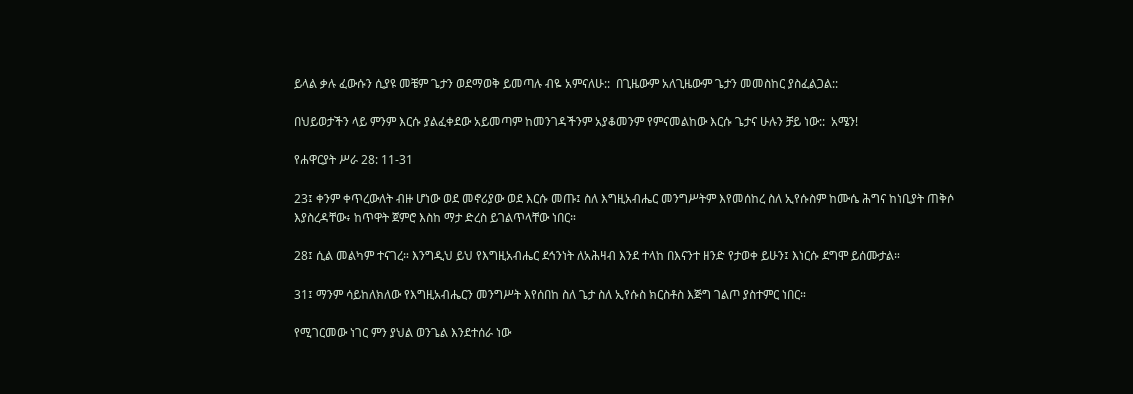ይላል ቃሉ ፈውሱን ሲያዩ መቼም ጌታን ወደማወቅ ይመጣሉ ብዬ አምናለሁ::  በጊዜውም አለጊዜውም ጌታን መመስከር ያስፈልጋል::

በህይወታችን ላይ ምንም እርሱ ያልፈቀደው አይመጣም ከመንገዳችንም አያቆመንም የምናመልከው እርሱ ጌታና ሁሉን ቻይ ነው::  አሜን!

የሐዋርያት ሥራ 28: 11-31

23፤ ቀንም ቀጥረውለት ብዙ ሆነው ወደ መኖሪያው ወደ እርሱ መጡ፤ ስለ እግዚአብሔር መንግሥትም እየመሰከረ ስለ ኢየሱስም ከሙሴ ሕግና ከነቢያት ጠቅሶ እያስረዳቸው፥ ከጥዋት ጀምሮ እስከ ማታ ድረስ ይገልጥላቸው ነበር።

28፤ ሲል መልካም ተናገረ። እንግዲህ ይህ የእግዚአብሔር ደኅንነት ለአሕዛብ እንደ ተላከ በእናንተ ዘንድ የታወቀ ይሁን፤ እነርሱ ደግሞ ይሰሙታል።

31፤ ማንም ሳይከለክለው የእግዚአብሔርን መንግሥት እየሰበከ ስለ ጌታ ስለ ኢየሱስ ክርስቶስ እጅግ ገልጦ ያስተምር ነበር።

የሚገርመው ነገር ምን ያህል ወንጌል እንደተሰራ ነው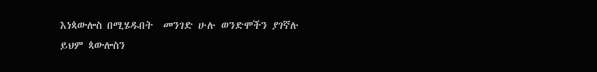እነጳውሎስ በሚሄዱበት  መንገድ ሁሉ ወንድሞችን ያገኛሉ ይህም ጳውሎስን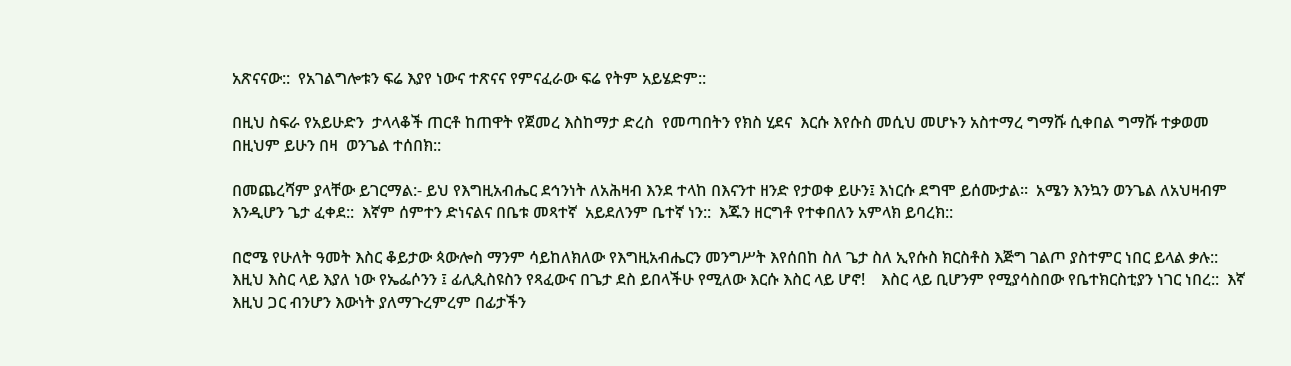አጽናናው::  የአገልግሎቱን ፍሬ እያየ ነውና ተጽናና የምናፈራው ፍሬ የትም አይሄድም::

በዚህ ስፍራ የአይሁድን  ታላላቆች ጠርቶ ከጠዋት የጀመረ እስከማታ ድረስ  የመጣበትን የክስ ሂደና  እርሱ እየሱስ መሲህ መሆኑን አስተማረ ግማሹ ሲቀበል ግማሹ ተቃወመ በዚህም ይሁን በዛ  ወንጌል ተሰበክ::

በመጨረሻም ያላቸው ይገርማል:- ይህ የእግዚአብሔር ደኅንነት ለአሕዛብ እንደ ተላከ በእናንተ ዘንድ የታወቀ ይሁን፤ እነርሱ ደግሞ ይሰሙታል።  አሜን እንኳን ወንጌል ለአህዛብም እንዲሆን ጌታ ፈቀደ::  እኛም ሰምተን ድነናልና በቤቱ መጻተኛ  አይደለንም ቤተኛ ነን::  እጁን ዘርግቶ የተቀበለን አምላክ ይባረክ::

በሮሜ የሁለት ዓመት እስር ቆይታው ጳውሎስ ማንም ሳይከለክለው የእግዚአብሔርን መንግሥት እየሰበከ ስለ ጌታ ስለ ኢየሱስ ክርስቶስ እጅግ ገልጦ ያስተምር ነበር ይላል ቃሉ::  እዚህ እስር ላይ እያለ ነው የኤፌሶንን ፤ ፊሊጲስዩስን የጻፈውና በጌታ ደስ ይበላችሁ የሚለው እርሱ እስር ላይ ሆኖ!    እስር ላይ ቢሆንም የሚያሳስበው የቤተክርስቲያን ነገር ነበረ::  እኛ እዚህ ጋር ብንሆን እውነት ያለማጉረምረም በፊታችን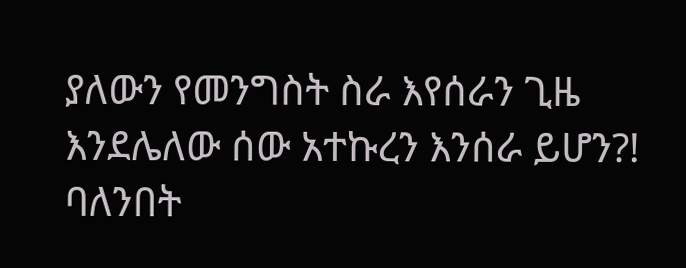ያለውን የመንግስት ስራ እየሰራን ጊዜ እንደሌለው ሰው አተኩረን እንሰራ ይሆን?! ባለንበት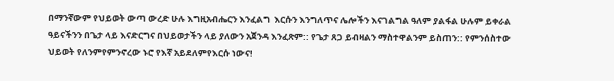በማንኛውም የህይወት ውጣ ውረድ ሁሉ እግዚአብሔርን እንፈልግ  እርሱን እንግለጥና ሌሎችን እናገልግል ዓለም ያልፋል ሁሉም ይቀራል ዓይናችንን በጌታ ላይ እናድርግና በህይወታችን ላይ ያለውን አጀንዳ እንፈጽም:: የጌታ ጸጋ ይብዛልን ማስተዋልንም ይስጠን:: የምንሰስተው ህይወት የለንምየምንኖረው ኑሮ የእኛ አይደለምየእርሱ ነውና!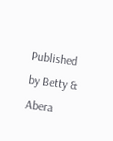Published by Betty & Abera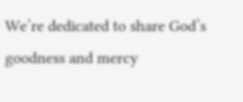We’re dedicated to share God’s goodness and mercy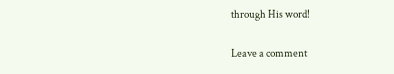through His word!

Leave a comment